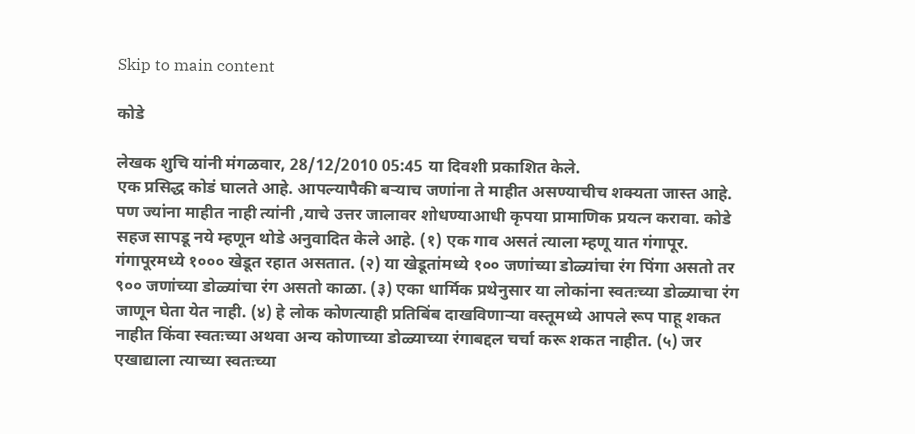Skip to main content

कोडे

लेखक शुचि यांनी मंगळवार, 28/12/2010 05:45 या दिवशी प्रकाशित केले.
एक प्रसिद्ध कोडं घालते आहे. आपल्यापैकी बर्‍याच जणांना ते माहीत असण्याचीच शक्यता जास्त आहे. पण ज्यांना माहीत नाही त्यांनी ,याचे उत्तर जालावर शोधण्याआधी कृपया प्रामाणिक प्रयत्न करावा. कोडे सहज सापडू नये म्हणून थोडे अनुवादित केले आहे. (१) एक गाव असतं त्याला म्हणू यात गंगापूर. गंगापूरमध्ये १००० खेडूत रहात असतात. (२) या खेडूतांमध्ये १०० जणांच्या डोळ्यांचा रंग पिंगा असतो तर ९०० जणांच्या डोळ्यांचा रंग असतो काळा. (३) एका धार्मिक प्रथेनुसार या लोकांना स्वतःच्या डोळ्याचा रंग जाणून घेता येत नाही. (४) हे लोक कोणत्याही प्रतिबिंब दाखविणार्‍या वस्तूमध्ये आपले रूप पाहू शकत नाहीत किंवा स्वतःच्या अथवा अन्य कोणाच्या डोळ्याच्या रंगाबद्दल चर्चा करू शकत नाहीत. (५) जर एखाद्याला त्याच्या स्वतःच्या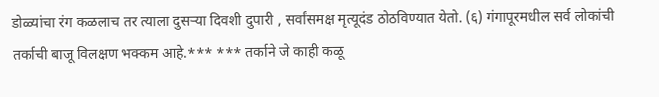डोळ्यांचा रंग कळलाच तर त्याला दुसर्‍या दिवशी दुपारी , सर्वांसमक्ष मृत्यूदंड ठोठविण्यात येतो. (६) गंगापूरमधील सर्व लोकांची तर्काची बाजू विलक्षण भक्कम आहे.*** *** तर्काने जे काही कळू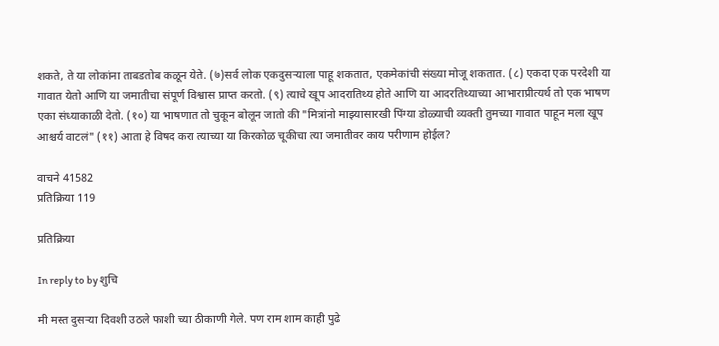शकते, ते या लोकांना ताबडतोब कळून येते. (७)सर्व लोक एकदुसर्‍याला पाहू शकतात, एकमेकांची संख्या मोजू शकतात. (८) एकदा एक परदेशी या गावात येतो आणि या जमातीचा संपूर्ण विश्वास प्राप्त करतो. (९) त्याचे खूप आदरातिथ्य होते आणि या आदरतिथ्याच्या आभाराप्रीत्यर्थ तो एक भाषण एका संध्याकाळी देतो. (१०) या भाषणात तो चुकून बोलून जातो की "मित्रांनो माझ्यासारखी पिंग्या डोळ्याची व्यक्ती तुमच्या गावात पाहून मला खूप आश्चर्य वाटलं" (११) आता हे विषद करा त्याच्या या किरकोळ चूकीचा त्या जमातीवर काय परीणाम होईल?

वाचने 41582
प्रतिक्रिया 119

प्रतिक्रिया

In reply to by शुचि

मी मस्त दुसर्‍या दिवशी उठले फाशी च्या ठीकाणी गेले. पण राम शाम काही पुढे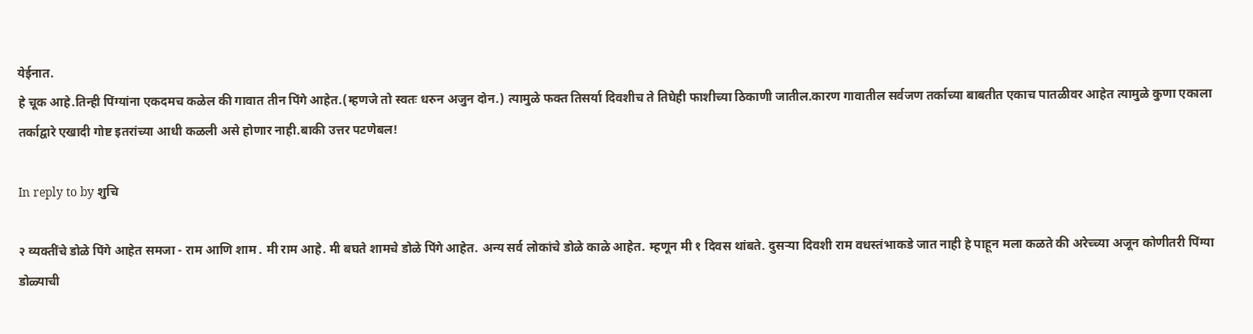येईनात.
हे चूक आहे.तिन्ही पिंग्यांना एकदमच कळेल की गावात तीन पिंगे आहेत.(म्हणजे तो स्वतः धरुन अजुन दोन.) त्यामुळे फक्त तिसर्या दिवशीच ते तिघेही फाशीच्या ठिकाणी जातील.कारण गावातील सर्वजण तर्काच्या बाबतीत एकाच पातळीवर आहेत त्यामुळे कुणा एकाला तर्काद्वारे एखादी गोष्ट इतरांच्या आधी कळली असे होणार नाही.बाकी उत्तर पटणेबल!

In reply to by शुचि

२ व्यक्तींचे डोळे पिंगे आहेत समजा - राम आणि शाम . मी राम आहे. मी बघते शामचे डोळे पिंगे आहेत. अन्य सर्व लोकांचे डोळे काळे आहेत. म्हणून मी १ दिवस थांबते. दुसर्‍या दिवशी राम वधस्तंभाकडे जात नाही हे पाहून मला कळते की अरेच्च्या अजून कोणीतरी पिंग्या डोळ्याची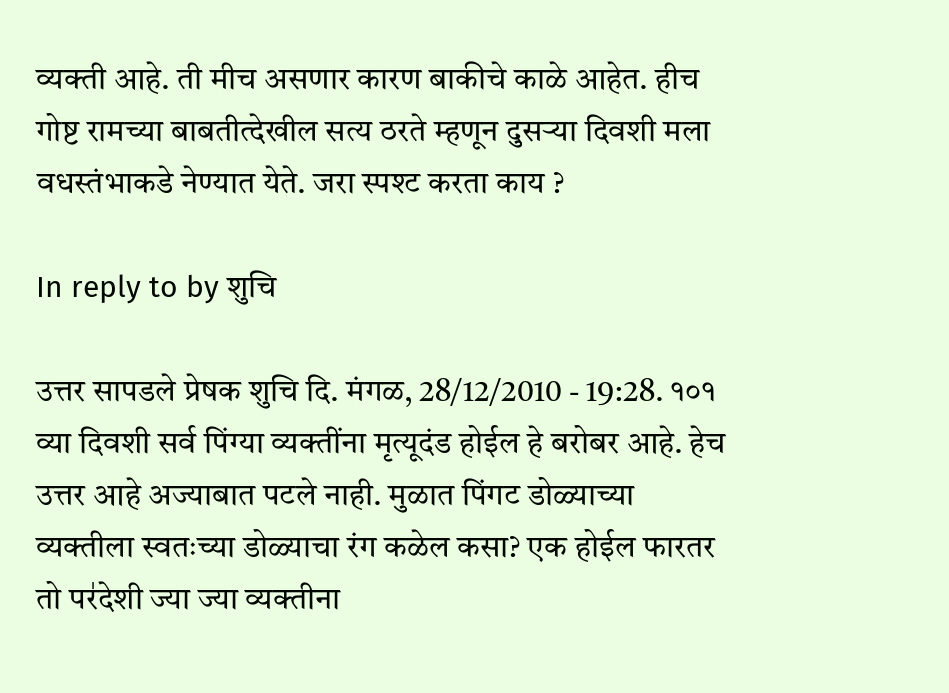व्यक्ती आहे. ती मीच असणार कारण बाकीचे काळे आहेत. हीच गोष्ट रामच्या बाबतीत्देखील सत्य ठरते म्हणून दुसर्‍या दिवशी मला वधस्तंभाकडे नेण्यात येते. जरा स्पश्ट करता काय ?

In reply to by शुचि

उत्तर सापडले प्रेषक शुचि दि. मंगळ, 28/12/2010 - 19:28. १०१ व्या दिवशी सर्व पिंग्या व्यक्तींना मृत्यूदंड होईल हे बरोबर आहे. हेच उत्तर आहे अज्याबात पटले नाही. मुळात पिंगट डोळ्याच्या व्यक्तीला स्वतःच्या डोळ्याचा रंग कळेल कसा? एक होईल फारतर तो पर॑देशी ज्या ज्या व्यक्तीना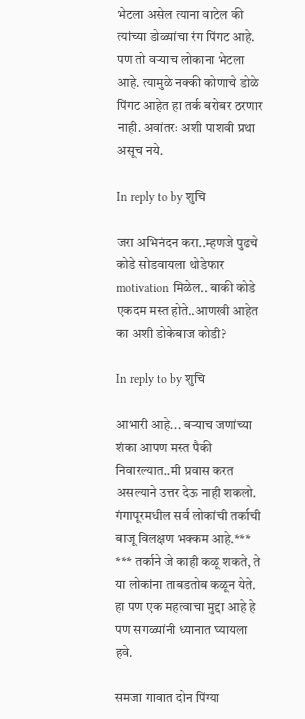भेटला असेल त्याना वाटेल की त्यांच्या डोळ्यांचा रंग पिंगट आहे. पण तो वर्‍याच लोकाना भेटला आहे. त्यामुळे नक्की कोणाचे डोळे पिंगट आहेत हा तर्क बरोबर ठरणार नाही. अवांतरः अशी पाशवी प्रथा असूच नये.

In reply to by शुचि

जरा अभिनंदन करा..म्हणजे पुढचे कोडे सोडवायला थोडेफार motivation मिळेल.. बाकी कोडे एकदम मस्त होते..आणखी आहेत का अशी डोकेबाज कोडी?

In reply to by शुचि

आभारी आहे... बर्‍याच जणांच्या शंका आपण मस्त पैकी निवारल्यात..मी प्रवास करत असल्याने उत्तर देऊ नाही शकलो. गंगापूरमधील सर्व लोकांची तर्काची बाजू विलक्षण भक्कम आहे.*** *** तर्काने जे काही कळू शकते, ते या लोकांना ताबडतोब कळून येते. हा पण एक महत्वाचा मुद्दा आहे हे पण सगळ्यांनी ध्यानात घ्यायला हवे.

समजा गावात दोन पिंग्या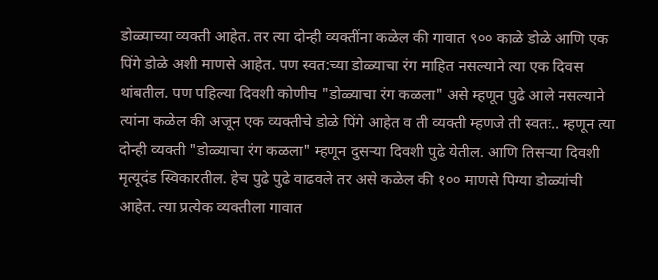डोळ्याच्या व्यक्ती आहेत. तर त्या दोन्ही व्यक्तींना कळेल की गावात ९०० काळे डोळे आणि एक पिंगे डोळे अशी माणसे आहेत. पण स्वत:च्या डोळ्याचा रंग माहित नसल्याने त्या एक दिवस थांबतील. पण पहिल्या दिवशी कोणीच "डोळ्याचा रंग कळला" असे म्हणून पुढे आले नसल्याने त्यांना कळेल की अजून एक व्यक्तीचे डोळे पिंगे आहेत व ती व्यक्ती म्हणजे ती स्वतः.. म्हणून त्या दोन्ही व्यक्ती "डोळ्याचा रंग कळला" म्हणून दुसर्‍या दिवशी पुढे येतील. आणि तिसर्‍या दिवशी मृत्यूदंड स्विकारतील. हेच पुढे पुढे वाढवले तर असे कळेल की १०० माणसे पिग्या डोळ्यांची आहेत. त्या प्रत्येक व्यक्तीला गावात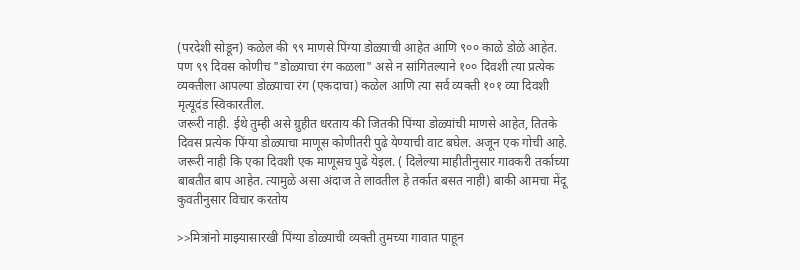(परदेशी सोडून) कळेल की ९९ माणसे पिंग्या डोळ्याची आहेत आणि ९०० काळे डोळे आहेत. पण ९९ दिवस कोणीच "डोळ्याचा रंग कळला" असे न सांगितल्याने १०० दिवशी त्या प्रत्येक व्यक्तीला आपल्या डोळ्याचा रंग (एकदाचा) कळेल आणि त्या सर्व व्यक्ती १०१ व्या दिवशी मृत्यूदंड स्विकारतील.
जरूरी नाही. ईथे तुम्ही असे ग्रुहीत धरताय की जितकी पिंग्या डोळ्यांची माणसे आहेत, तितके दिवस प्रत्येक पिंग्या डोळ्याचा माणूस कोणीतरी पुढे येण्याची वाट बघेल. अजून एक गोची आहे. जरूरी नाही कि एका दिवशी एक माणूसच पुढे येइल. ( दिलेल्या माहीतीनुसार गावकरी तर्काच्या बाबतीत बाप आहेत. त्यामुळे असा अंदाज ते लावतील हे तर्कात बसत नाही) बाकी आमचा मेंदू कुवतीनुसार विचार करतोय

>>मित्रांनो माझ्यासारखी पिंग्या डोळ्याची व्यक्ती तुमच्या गावात पाहून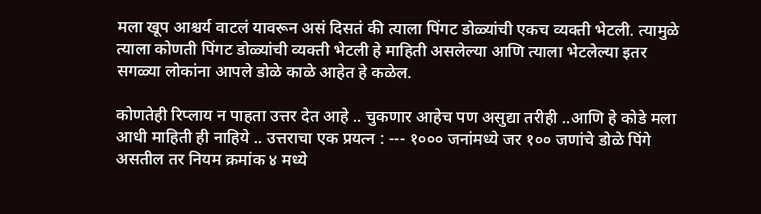मला खूप आश्चर्य वाटलं यावरून असं दिसतं की त्याला पिंगट डोळ्यांची एकच व्यक्ती भेटली. त्यामुळे त्याला कोणती पिंगट डोळ्यांची व्यक्ती भेटली हे माहिती असलेल्या आणि त्याला भेटलेल्या इतर सगळ्या लोकांना आपले डोळे काळे आहेत हे कळेल.

कोणतेही रिप्लाय न पाहता उत्तर देत आहे .. चुकणार आहेच पण असुद्या तरीही ..आणि हे कोडे मला आधी माहिती ही नाहिये .. उत्तराचा एक प्रयत्न : --- १००० जनांमध्ये जर १०० जणांचे डोळे पिंगे असतील तर नियम क्रमांक ४ मध्ये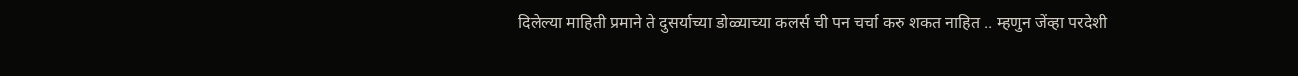दिलेल्या माहिती प्रमाने ते दुसर्याच्या डोळ्याच्या कलर्स ची पन चर्चा करु शकत नाहित .. म्हणुन जेंव्हा परदेशी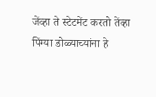जेंव्हा ते स्टेटमेंट करतो तेंव्हा पिंग्या डोळ्याच्यांना हे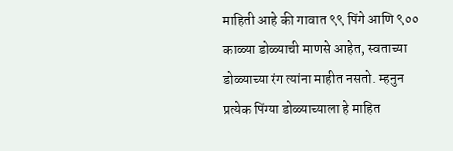माहिती आहे की गावात ९९ पिंगे आणि ९०० काळ्या डोळ्याची माणसे आहेत, स्वताच्या डोळ्याच्या रंग त्यांना माहीत नसतो. म्हनुन प्रत्येक पिंग्या डोळ्याच्याला हे माहित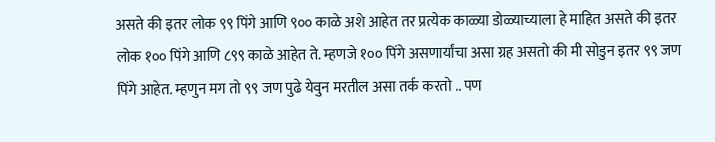असते की इतर लोक ९९ पिंगे आणि ९०० काळे अशे आहेत तर प्रत्येक काळ्या डोळ्याच्याला हे माहित असते की इतर लोक १०० पिंगे आणि ८९९ काळे आहेत ते. म्हणजे १०० पिंगे असणार्यांचा असा ग्रह असतो की मी सोडुन इतर ९९ जण पिंगे आहेत. म्हणुन मग तो ९९ जण पुढे येवुन मरतील असा तर्क करतो .. पण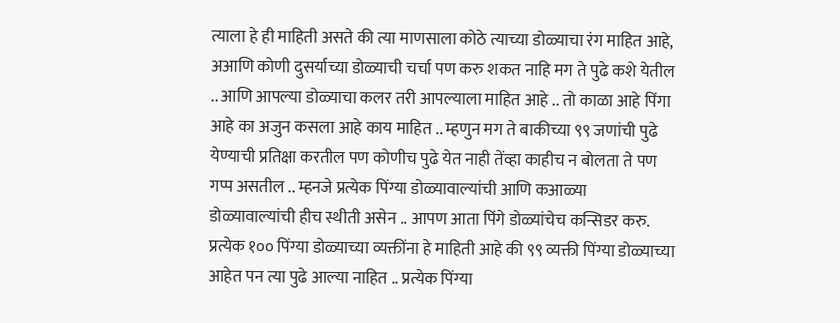त्याला हे ही माहिती असते की त्या माणसाला कोठे त्याच्या डोळ्याचा रंग माहित आहे, अआणि कोणी दुसर्याच्या डोळ्याची चर्चा पण करु शकत नाहि मग ते पुढे कशे येतील .. आणि आपल्या डोळ्याचा कलर तरी आपल्याला माहित आहे .. तो काळा आहे पिंगा आहे का अजुन कसला आहे काय माहित .. म्हणुन मग ते बाकीच्या ९९ जणांची पुढे येण्याची प्रतिक्षा करतील पण कोणीच पुढे येत नाही तेंव्हा काहीच न बोलता ते पण गप्प असतील .. म्हनजे प्रत्येक पिंग्या डोळ्यावाल्यांची आणि कआळ्या डोळ्यावाल्यांची हीच स्थीती असेन .. आपण आता पिंगे डोळ्यांचेच कन्सिडर करु. प्रत्येक १०० पिंग्या डोळ्याच्या व्यक्तींना हे माहिती आहे की ९९ व्यक्ती पिंग्या डोळ्याच्या आहेत पन त्या पुढे आल्या नाहित .. प्रत्येक पिंग्या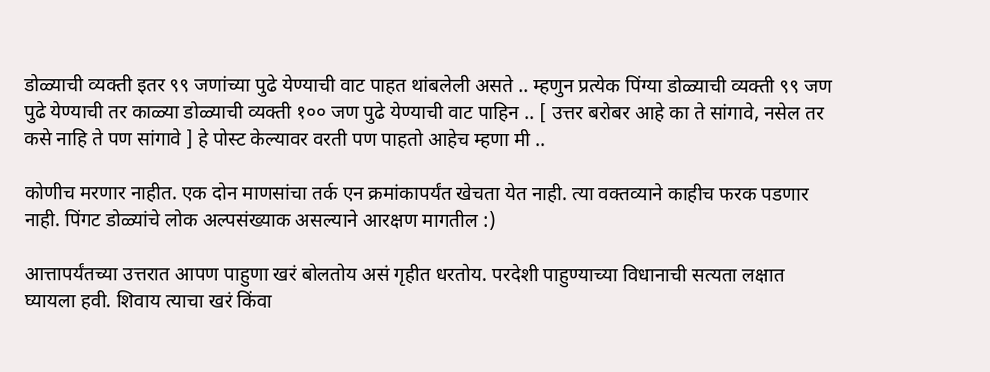डोळ्याची व्यक्ती इतर ९९ जणांच्या पुढे येण्याची वाट पाहत थांबलेली असते .. म्हणुन प्रत्येक पिंग्या डोळ्याची व्यक्ती ९९ जण पुढे येण्याची तर काळ्या डोळ्याची व्यक्ती १०० जण पुढे येण्याची वाट पाहिन .. [ उत्तर बरोबर आहे का ते सांगावे, नसेल तर कसे नाहि ते पण सांगावे ] हे पोस्ट केल्यावर वरती पण पाहतो आहेच म्हणा मी ..

कोणीच मरणार नाहीत. एक दोन माणसांचा तर्क एन क्रमांकापर्यंत खेचता येत नाही. त्या वक्तव्याने काहीच फरक पडणार नाही. पिंगट डोळ्यांचे लोक अल्पसंख्याक असल्याने आरक्षण मागतील :)

आत्तापर्यंतच्या उत्तरात आपण पाहुणा खरं बोलतोय असं गृहीत धरतोय. परदेशी पाहुण्याच्या विधानाची सत्यता लक्षात घ्यायला हवी. शिवाय त्याचा खरं किंवा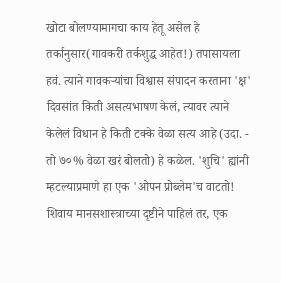खोटा बोलण्यामागचा काय हेतू असेल हे तर्कानुसार(गावकरी तर्कशुद्ध आहेत!) तपासायला हवं. त्याने गावकऱ्यांचा विश्वास संपादन करताना 'क्ष' दिवसांत किती असत्यभाषण केलं, त्यावर त्याने केलेलं विधान हे किती टक्के वेळा सत्य आहे (उदा. - तो ७०% वेळा खरं बोलतो) हे कळेल. 'शुचि' ह्यांनी म्हटल्याप्रमाणे हा एक 'ओपन प्रोब्लेम'च वाटतो! शिवाय मानसशास्त्राच्या दृष्टीने पाहिलं तर, एक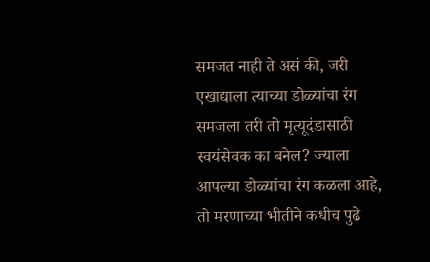समजत नाही ते असं की, जरी एखाद्याला त्याच्या डोळ्यांचा रंग समजला तरी तो मृत्यूदंडासाठी स्वयंसेवक का बनेल? ज्याला आपल्या डोळ्यांचा रंग कळला आहे, तो मरणाच्या भीतीने कधीच पुढे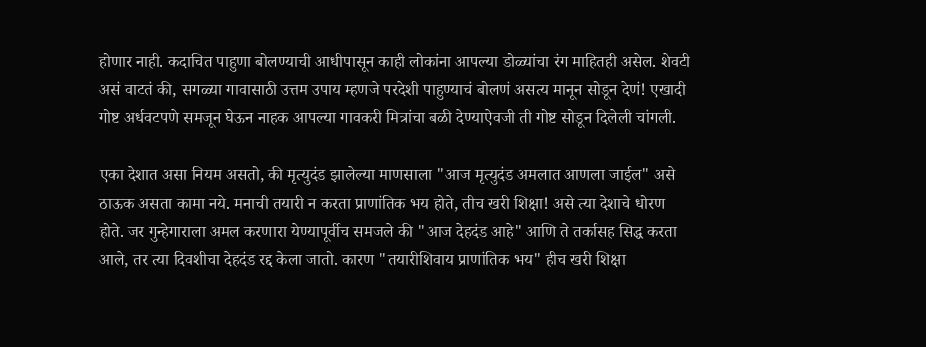होणार नाही. कदाचित पाहुणा बोलण्याची आधीपासून काही लोकांना आपल्या डोळ्यांचा रंग माहितही असेल. शेवटी असं वाटतं की, सगळ्या गावासाठी उत्तम उपाय म्हणजे परदेशी पाहुण्याचं बोलणं असत्य मानून सोडून देणं! एखादी गोष्ट अर्धवटपणे समजून घेऊन नाहक आपल्या गावकरी मित्रांचा बळी देण्याऐवजी ती गोष्ट सोडून दिलेली चांगली.

एका देशात असा नियम असतो, की मृत्युदंड झालेल्या माणसाला "आज मृत्युदंड अमलात आणला जाईल" असे ठाऊक असता कामा नये. मनाची तयारी न करता प्राणांतिक भय होते, तीच खरी शिक्षा! असे त्या देशाचे धोरण होते. जर गुन्हेगाराला अमल करणारा येण्यापूर्वीच समजले की "आज देहदंड आहे" आणि ते तर्कासह सिद्ध करता आले, तर त्या दिवशीचा देहदंड रद्द केला जातो. कारण "तयारीशिवाय प्राणांतिक भय" हीच खरी शिक्षा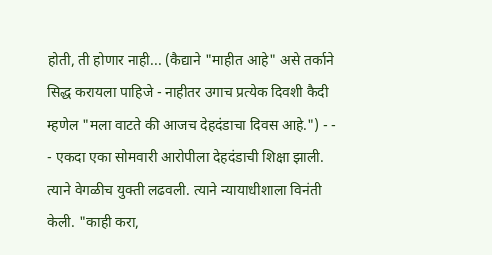होती, ती होणार नाही... (कैद्याने "माहीत आहे" असे तर्काने सिद्ध करायला पाहिजे - नाहीतर उगाच प्रत्येक दिवशी कैदी म्हणेल "मला वाटते की आजच देहदंडाचा दिवस आहे.") - - - एकदा एका सोमवारी आरोपीला देहदंडाची शिक्षा झाली. त्याने वेगळीच युक्ती लढवली. त्याने न्यायाधीशाला विनंती केली. "काही करा,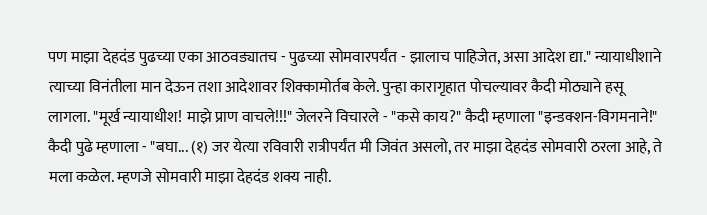पण माझा देहदंड पुढच्या एका आठवड्यातच - पुढच्या सोमवारपर्यंत - झालाच पाहिजेत, असा आदेश द्या." न्यायाधीशाने त्याच्या विनंतीला मान देऊन तशा आदेशावर शिक्कामोर्तब केले. पुन्हा कारागृहात पोचल्यावर कैदी मोठ्याने हसू लागला. "मूर्ख न्यायाधीश! माझे प्राण वाचले!!!" जेलरने विचारले - "कसे काय?" कैदी म्हणाला "इन्डक्शन-विगमनाने!" कैदी पुढे म्हणाला - "बघा... (१) जर येत्या रविवारी रात्रीपर्यंत मी जिवंत असलो, तर माझा देहदंड सोमवारी ठरला आहे, ते मला कळेल. म्हणजे सोमवारी माझा देहदंड शक्य नाही.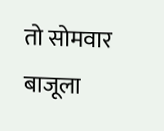तो सोमवार बाजूला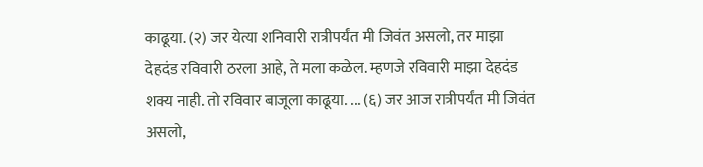काढूया. (२) जर येत्या शनिवारी रात्रीपर्यंत मी जिवंत असलो, तर माझा देहदंड रविवारी ठरला आहे, ते मला कळेल. म्हणजे रविवारी माझा देहदंड शक्य नाही. तो रविवार बाजूला काढूया. ... (६) जर आज रात्रीपर्यंत मी जिवंत असलो,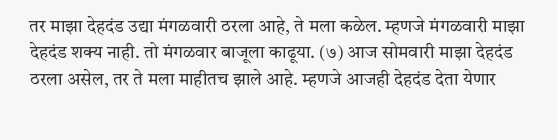तर माझा देहदंड उद्या मंगळवारी ठरला आहे, ते मला कळेल. म्हणजे मंगळवारी माझा देहदंड शक्य नाही. तो मंगळवार बाजूला काढूया. (७) आज सोमवारी माझा देहदंड ठरला असेल, तर ते मला माहीतच झाले आहे. म्हणजे आजही देहदंड देता येणार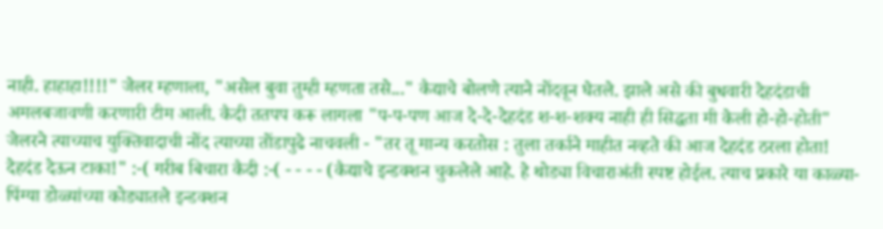नाही. हाहाहा!!!!" जेलर म्हणाला, "असेल बुवा तुम्ही म्हणता तसे..." कैद्याचे बोलणे त्याने नोंदवून घेतले. झाले असे की बुधवारी देहदंडाची अमलबजावणी करणारी टीम आली. कैदी ततपप करू लागला "प-प-पण आज दे-दे-देहदंड श-श-शक्य नाही ही सिद्धता मी केली हो-हो-होती" जेलरने त्याच्याच युक्तिवादाची नोंद त्याच्या तोंडापुढे नाचवली - "तर तू मान्य करतोस : तुला तर्काने माहीत नव्हते की आज देहदंड ठरला होता! देहदंड देऊन टाका!" :-( गरीब बिचारा कैदी :-( - - - - (कैद्याचे इन्डक्शन चुकलेले आहे. हे थोड्या विचाराअंती स्पष्ट होईल. त्याच प्रकारे या काळ्या-पिंग्या डोळ्यांच्या कोड्यातले इन्डक्शन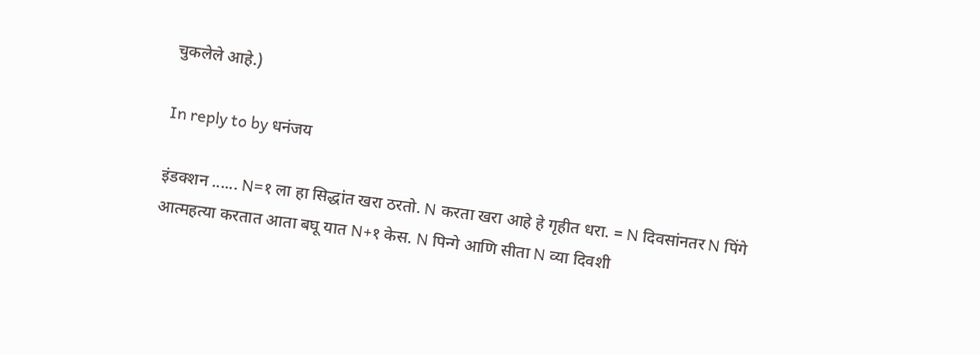चुकलेले आहे.)

In reply to by धनंजय

इंडक्शन ...... N=१ ला हा सिद्धांत खरा ठरतो. N करता खरा आहे हे गृहीत धरा. = N दिवसांनतर N पिंगे आत्महत्या करतात आता बघू यात N+१ केस. N पिन्गे आणि सीता N व्या दिवशी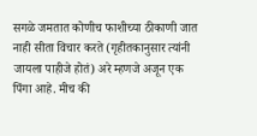सगळे जमतात कोणीच फाशीच्या ठीकाणी जात नाही सीता विचार करते (गृहीतकानुसार त्यांनी जायला पाहीजे होतं) अरे म्हणजे अजून एक पिंगा आहे. मीच की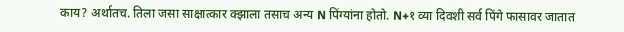काय? अर्थातच. तिला जसा साक्षात्कार क्झाला तसाच अन्य N पिंग्यांना होतो. N+१ व्या दिवशी सर्व पिंगे फासावर जातात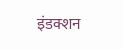इंडक्शन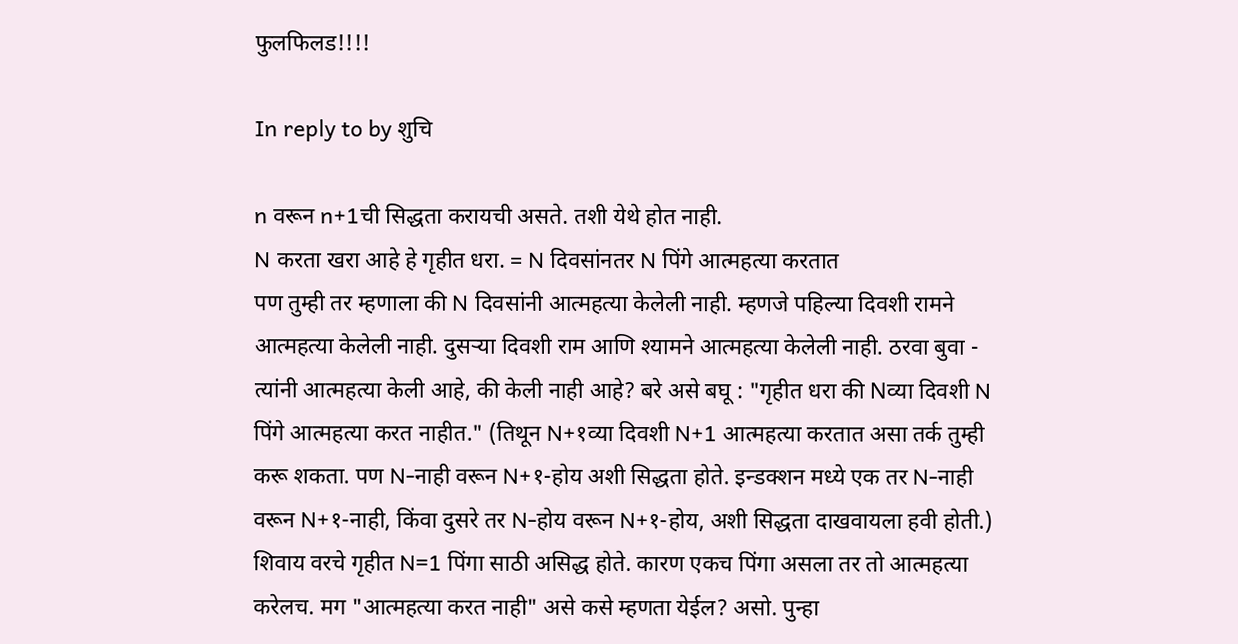फुलफिलड!!!!

In reply to by शुचि

n वरून n+1ची सिद्धता करायची असते. तशी येथे होत नाही.
N करता खरा आहे हे गृहीत धरा. = N दिवसांनतर N पिंगे आत्महत्या करतात
पण तुम्ही तर म्हणाला की N दिवसांनी आत्महत्या केलेली नाही. म्हणजे पहिल्या दिवशी रामने आत्महत्या केलेली नाही. दुसर्‍या दिवशी राम आणि श्यामने आत्महत्या केलेली नाही. ठरवा बुवा - त्यांनी आत्महत्या केली आहे, की केली नाही आहे? बरे असे बघू : "गृहीत धरा की Nव्या दिवशी N पिंगे आत्महत्या करत नाहीत." (तिथून N+१व्या दिवशी N+1 आत्महत्या करतात असा तर्क तुम्ही करू शकता. पण N-नाही वरून N+१-होय अशी सिद्धता होते. इन्डक्शन मध्ये एक तर N-नाही वरून N+१-नाही, किंवा दुसरे तर N-होय वरून N+१-होय, अशी सिद्धता दाखवायला हवी होती.) शिवाय वरचे गृहीत N=1 पिंगा साठी असिद्ध होते. कारण एकच पिंगा असला तर तो आत्महत्या करेलच. मग "आत्महत्या करत नाही" असे कसे म्हणता येईल? असो. पुन्हा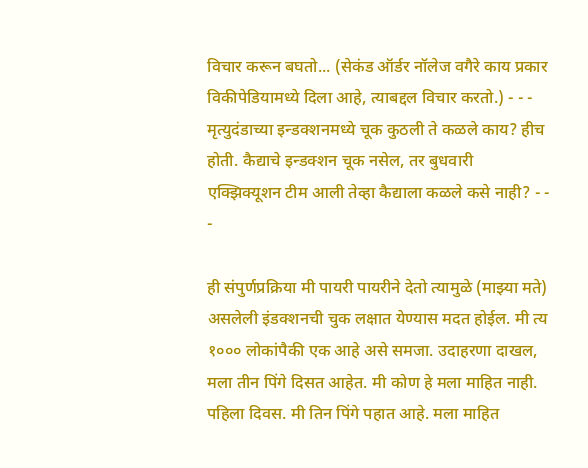विचार करून बघतो... (सेकंड ऑर्डर नॉलेज वगैरे काय प्रकार विकीपेडियामध्ये दिला आहे, त्याबद्दल विचार करतो.) - - - मृत्युदंडाच्या इन्डक्शनमध्ये चूक कुठली ते कळले काय? हीच होती. कैद्याचे इन्डक्शन चूक नसेल, तर बुधवारी एक्झिक्यूशन टीम आली तेव्हा कैद्याला कळले कसे नाही? - - -

ही संपुर्णप्रक्रिया मी पायरी पायरीने देतो त्यामुळे (माझ्या मते) असलेली इंडक्शनची चुक लक्षात येण्यास मदत होईल. मी त्य १००० लोकांपैकी एक आहे असे समजा. उदाहरणा दाखल, मला तीन पिंगे दिसत आहेत. मी कोण हे मला माहित नाही. पहिला दिवस. मी तिन पिंगे पहात आहे. मला माहित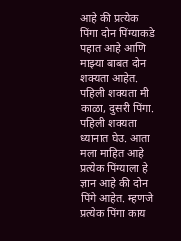आहे की प्रत्येक पिंगा दोन पिंग्याकडे पहात आहे आणि माझ्या बाबत दोन शक्यता आहेत. पहिली शक्यता मी काळा, दुसरी पिंगा. पहिली शक्यता ध्यानात घेउ. आता मला माहित आहे प्रत्येक पिंग्याला हे ज्ञान आहे की दोन पिंगे आहेत. म्हणजे प्रत्येक पिंगा काय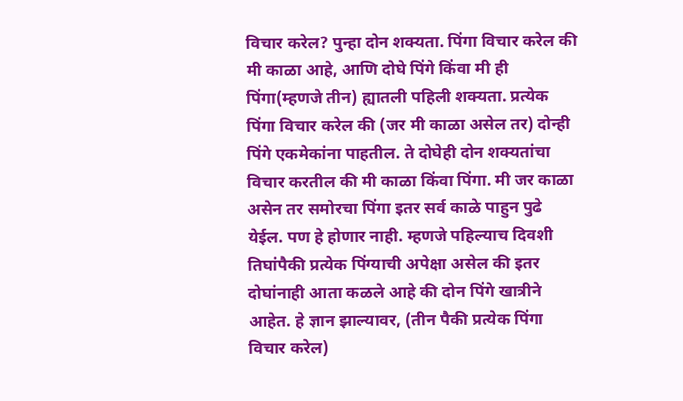विचार करेल? पुन्हा दोन शक्यता. पिंगा विचार करेल की मी काळा आहे, आणि दोघे पिंगे किंवा मी ही पिंगा(म्हणजे तीन) ह्यातली पहिली शक्यता. प्रत्येक पिंगा विचार करेल की (जर मी काळा असेल तर) दोन्ही पिंगे एकमेकांना पाहतील. ते दोघेही दोन शक्यतांचा विचार करतील की मी काळा किंवा पिंगा. मी जर काळा असेन तर समोरचा पिंगा इतर सर्व काळे पाहुन पुढे येईल. पण हे होणार नाही. म्हणजे पहिल्याच दिवशी तिघांपैकी प्रत्येक पिंग्याची अपेक्षा असेल की इतर दोघांनाही आता कळले आहे की दोन पिंगे खात्रीने आहेत. हे ज्ञान झाल्यावर, (तीन पैकी प्रत्येक पिंगा विचार करेल)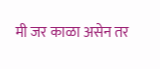मी जर काळा असेन तर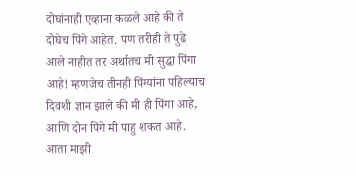दोघांनाही एव्हाना कळले आहे की ते दोघेच पिंगे आहेत. पण तरीही ते पुढे आले नाहीत तर अर्थातच मी सुद्धा पिंगा आहे! म्हणजेच तीनही पिंग्यांना पहिल्याच दिवशी ज्ञान झाले की मी ही पिंगा आहे, आणि दोन पिंगे मी पाहु शकत आहे. आता माझी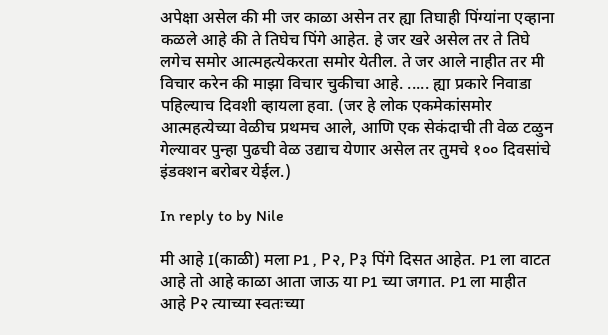अपेक्षा असेल की मी जर काळा असेन तर ह्या तिघाही पिंग्यांना एव्हाना कळले आहे की ते तिघेच पिंगे आहेत. हे जर खरे असेल तर ते तिघे लगेच समोर आत्महत्येकरता समोर येतील. ते जर आले नाहीत तर मी विचार करेन की माझा विचार चुकीचा आहे. ..... ह्या प्रकारे निवाडा पहिल्याच दिवशी व्हायला हवा. (जर हे लोक एकमेकांसमोर आत्महत्येच्या वेळीच प्रथमच आले, आणि एक सेकंदाची ती वेळ टळुन गेल्यावर पुन्हा पुढची वेळ उद्याच येणार असेल तर तुमचे १०० दिवसांचे इंडक्शन बरोबर येईल.)

In reply to by Nile

मी आहे I(काळी) मला P1 , P२, P३ पिंगे दिसत आहेत. P1 ला वाटत आहे तो आहे काळा आता जाऊ या P1 च्या जगात. P1 ला माहीत आहे P२ त्याच्या स्वतःच्या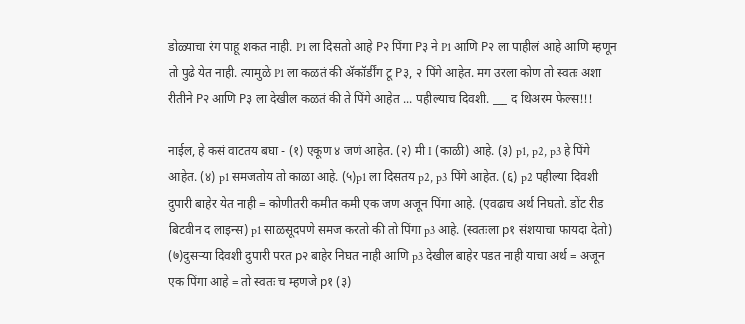डोळ्याचा रंग पाहू शकत नाही. P1 ला दिसतो आहे P२ पिंगा P३ ने P1 आणि P२ ला पाहीलं आहे आणि म्हणून तो पुढे येत नाही. त्यामुळे P1 ला कळतं की अ‍ॅकॉर्डींग टू P३, २ पिंगे आहेत. मग उरला कोण तो स्वतः अशा रीतीने P२ आणि P३ ला देखील कळतं की ते पिंगे आहेत ... पहील्याच दिवशी. ___ द थिअरम फेल्स!!!

नाईल, हे कसं वाटतय बघा - (१) एकूण ४ जणं आहेत. (२) मी I (काळी) आहे. (३) p1, p2, p3 हे पिंगे आहेत. (४) p1 समजतोय तो काळा आहे. (५)p1 ला दिसतय p2, p3 पिंगे आहेत. (६) p2 पहील्या दिवशी दुपारी बाहेर येत नाही = कोणीतरी कमीत कमी एक जण अजून पिंगा आहे. (एवढाच अर्थ निघतो. डोंट रीड बिटवीन द लाइन्स) p1 साळसूदपणे समज करतो की तो पिंगा p3 आहे. (स्वतःला p१ संशयाचा फायदा देतो) (७)दुसर्‍या दिवशी दुपारी परत p२ बाहेर निघत नाही आणि p3 देखील बाहेर पडत नाही याचा अर्थ = अजून एक पिंगा आहे = तो स्वतः च म्हणजे p१ (३)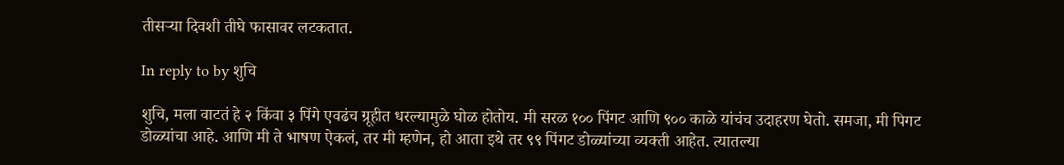तीसर्‍या दिवशी तीघे फासावर लटकतात.

In reply to by शुचि

शुचि, मला वाटतं हे २ किंवा ३ पिंगे एवढंच ग्रूहीत धरल्यामुळे घोळ होतोय. मी सरळ १०० पिंगट आणि ९०० काळे यांचंच उदाहरण घेतो. समजा, मी पिगट डोळ्यांचा आहे. आणि मी ते भाषण ऐकलं, तर मी म्हणेन, हो आता इथे तर ९९ पिंगट डोळ्यांच्या व्यक्ती आहेत. त्यातल्या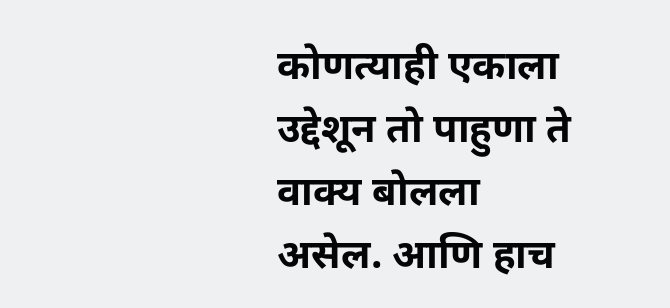कोणत्याही एकाला उद्देशून तो पाहुणा ते वाक्य बोलला असेल. आणि हाच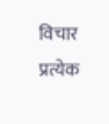विचार प्रत्येक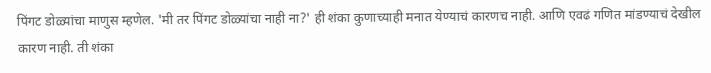पिंगट डोळ्यांचा माणुस म्हणेल. 'मी तर पिंगट डोळ्यांचा नाही ना?' ही शंका कुणाच्याही मनात येण्याचं कारणच नाही. आणि एवढं गणित मांडण्याचं देखील कारण नाही. ती शंका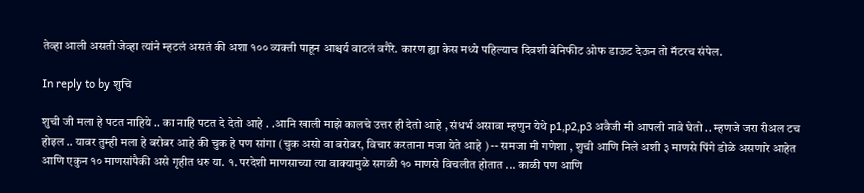तेव्हा आली असती जेव्हा त्यांने म्हटलं असतं की अशा १०० व्यक्ती पाहून आश्चर्य वाटलं वगैरे. कारण ह्या केस मध्ये पहिल्याच दिवशी बेनिफीट ओफ डाऊट देऊन तो मॅटरच संपेल.

In reply to by शुचि

शुची जी मला हे पटत नाहिये .. का नाहि पटत दे देतो आहे . .आनि खाली माझे कालचे उत्तर ही देतो आहे , संधर्भ असावा म्हणुन येथे p1,p2,p3 अवैजी मी आपली नावे घेतो .. म्हणजे जरा रीअल टच होइल .. यावर तुम्ही मला हे बरोबर आहे की चुक हे पण सांगा (चुक असो वा बरोबर, विचार करताना मजा येते आहे ) -- समजा मी गणेशा , शुची आणि निले अशी ३ माणसे पिंगे डोळे असणारे आहेत आणि एकुन १० माणसांपैकी असे गृहीत धरु या. १. परदेशी माणसाच्या त्या वाक्यामुळे सगळी १० माणसे विचलीत होतात ... काळी पण आणि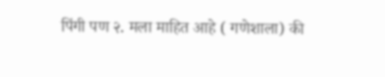पिंगी पण २. मला माहित आहे ( गणेशाला) की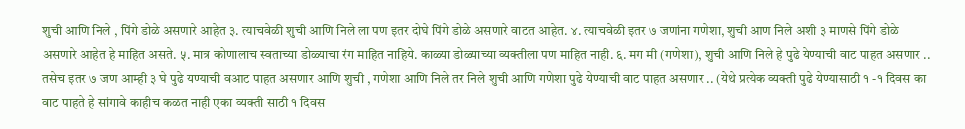शुची आणि निले , पिंगे डोळे असणारे आहेत ३. त्याचवेळी शुची आणि निले ला पण इतर दोघे पिंगे डोळे असणारे वाटत आहेत. ४. त्याचवेळी इतर ७ जणांना गणेशा, शुची आण निले अशी ३ माणसे पिंगे डोळे असणारे आहेत हे माहित असते. ५. मात्र कोणालाच स्वताच्या डोळ्याचा रंग माहित नाहिये. काळ्या डोळ्याच्या व्यक्तीला पण माहित नाही. ६. मग मी (गणेशा), शुची आणि निले हे पुढे येण्याची वाट पाहत असणार .. तसेच इतर ७ जण आम्ही ३ घे पुढे यण्याची वआट पाहत असणार आणि शुची , गणेशा आणि निले तर निले शुची आणि गणेशा पुढे येण्याची वाट पाहत असणार .. (येथे प्रत्येक व्यक्ती पुढे येण्यासाठी १ -१ दिवस का वाट पाहते हे सांगावे काहीच कळत नाही एका व्यक्ती साठी १ दिवस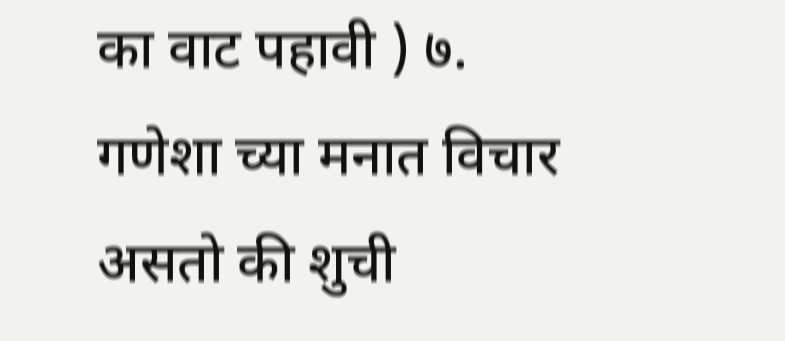का वाट पहावी ) ७. गणेशा च्या मनात विचार असतो की शुची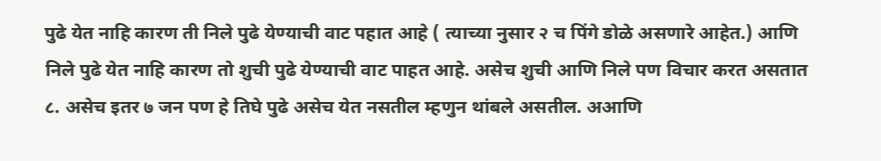पुढे येत नाहि कारण ती निले पुढे येण्याची वाट पहात आहे ( त्याच्या नुसार २ च पिंगे डोळे असणारे आहेत.) आणि निले पुढे येत नाहि कारण तो शुची पुढे येण्याची वाट पाहत आहे. असेच शुची आणि निले पण विचार करत असतात ८. असेच इतर ७ जन पण हे तिघे पुढे असेच येत नसतील म्हणुन थांबले असतील. अआणि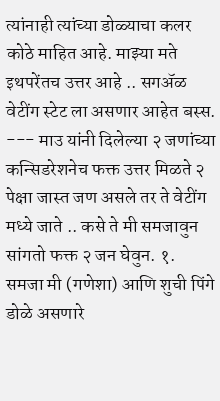त्यांनाही त्यांच्या डोळ्याचा कलर कोठे माहित आहे. माझ्या मते इथपरेंतच उत्तर आहे .. सगअ‍ॅळ वेटींग स्टेट ला असणार आहेत बस्स. --- माउ यांनी दिलेल्या २ जणांच्या कन्सिडरेशनेच फक्त उत्तर मिळते २ पेक्षा जास्त जण असले तर ते वेटींग मध्ये जाते .. कसे ते मी समजावुन सांगतो फक्त २ जन घेवुन. १. समजा मी (गणेशा) आणि शुची पिंगे डोळे असणारे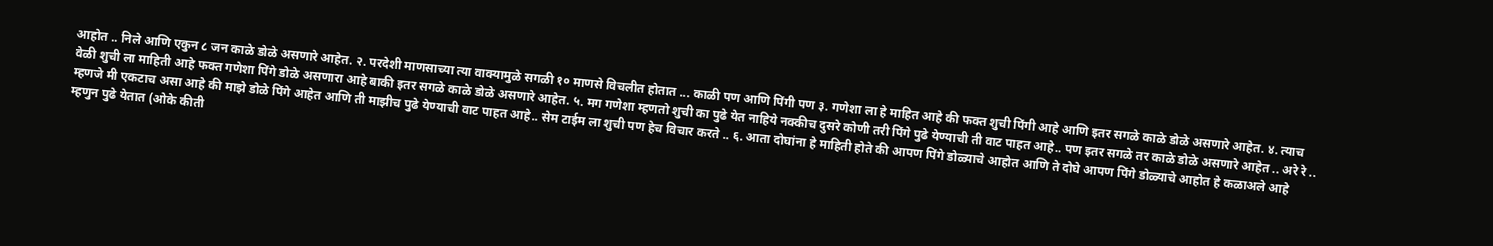आहोत .. निले आणि एकुन ८ जन काळे डोळे असणारे आहेत. २. परदेशी माणसाच्या त्या वाक्यामुळे सगळी १० माणसे विचलीत होतात ... काळी पण आणि पिंगी पण ३. गणेशा ला हे माहित आहे की फक्त शुची पिंगी आहे आणि इतर सगळे काळे डोळे असणारे आहेत. ४. त्याच वेळी शुची ला माहिती आहे फक्त गणेशा पिंगे डोळे असणारा आहे बाकी इतर सगळे काळे डोळे असणारे आहेत. ५. मग गणेशा म्हणतो शुची का पुढे येत नाहिये नक्कीच दुसरे कोणी तरी पिंगे पुढे येण्याची ती वाट पाहत आहे.. पण इतर सगळे तर काळे डोळे असणारे आहेत .. अरे रे .. म्हणजे मी एकटाच असा आहे की माझे डोळे पिंगे आहेत आणि ती माझीच पुढे येण्याची वाट पाहत आहे.. सेम टाईम ला शुची पण हेच विचार करते .. ६. आता दोघांना हे माहिती होते की आपण पिंगे डोळ्याचे आहोत आणि ते दोघे आपण पिंगे डोळ्याचे आहोत हे कळाअले आहे म्हणुन पुढे येतात (ओके कीती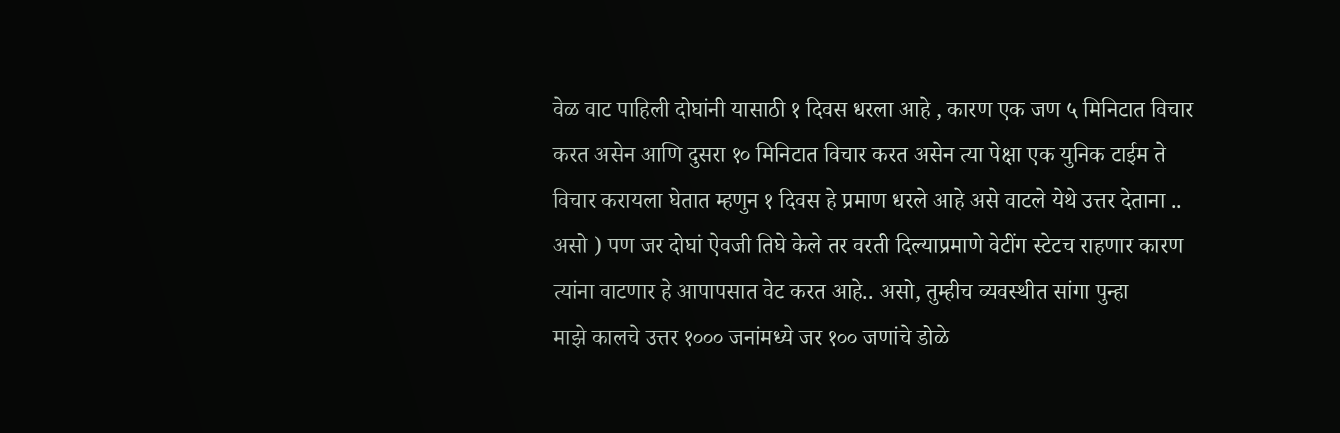वेळ वाट पाहिली दोघांनी यासाठी १ दिवस धरला आहे , कारण एक जण ५ मिनिटात विचार करत असेन आणि दुसरा १० मिनिटात विचार करत असेन त्या पेक्षा एक युनिक टाईम ते विचार करायला घेतात म्हणुन १ दिवस हे प्रमाण धरले आहे असे वाटले येथे उत्तर देताना .. असो ) पण जर दोघां ऐवजी तिघे केले तर वरती दिल्याप्रमाणे वेटींग स्टेटच राहणार कारण त्यांना वाटणार हे आपापसात वेट करत आहे.. असो, तुम्हीच व्यवस्थीत सांगा पुन्हा
माझे कालचे उत्तर १००० जनांमध्ये जर १०० जणांचे डोळे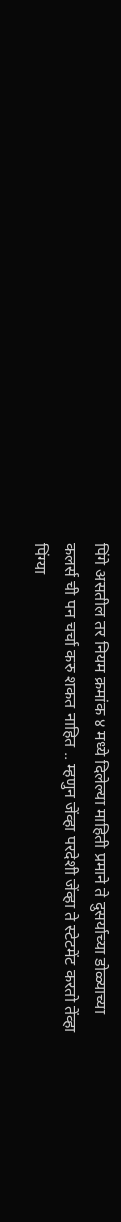पिंगे असतील तर नियम क्रमांक ४ मध्ये दिलेल्या माहिती प्रमाने ते दुसर्याच्या डोळ्याच्या कलर्स ची पन चर्चा करु शकत नाहित .. म्हणुन जेंव्हा परदेशी जेंव्हा ते स्टेटमेंट करतो तेंव्हा पिंग्या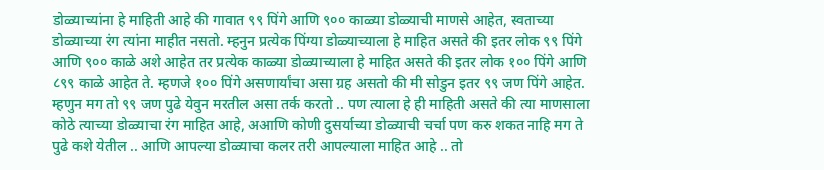डोळ्याच्यांना हे माहिती आहे की गावात ९९ पिंगे आणि ९०० काळ्या डोळ्याची माणसे आहेत, स्वताच्या डोळ्याच्या रंग त्यांना माहीत नसतो. म्हनुन प्रत्येक पिंग्या डोळ्याच्याला हे माहित असते की इतर लोक ९९ पिंगे आणि ९०० काळे अशे आहेत तर प्रत्येक काळ्या डोळ्याच्याला हे माहित असते की इतर लोक १०० पिंगे आणि ८९९ काळे आहेत ते. म्हणजे १०० पिंगे असणार्यांचा असा ग्रह असतो की मी सोडुन इतर ९९ जण पिंगे आहेत. म्हणुन मग तो ९९ जण पुढे येवुन मरतील असा तर्क करतो .. पण त्याला हे ही माहिती असते की त्या माणसाला कोठे त्याच्या डोळ्याचा रंग माहित आहे, अआणि कोणी दुसर्याच्या डोळ्याची चर्चा पण करु शकत नाहि मग ते पुढे कशे येतील .. आणि आपल्या डोळ्याचा कलर तरी आपल्याला माहित आहे .. तो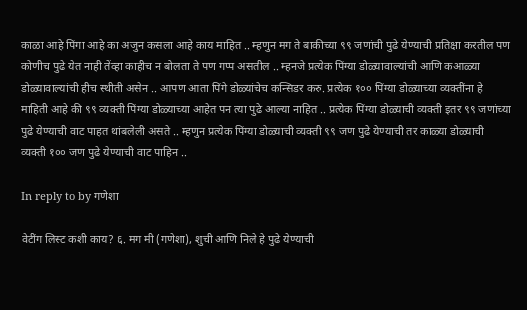काळा आहे पिंगा आहे का अजुन कसला आहे काय माहित .. म्हणुन मग ते बाकीच्या ९९ जणांची पुढे येण्याची प्रतिक्षा करतील पण कोणीच पुढे येत नाही तेंव्हा काहीच न बोलता ते पण गप्प असतील .. म्हनजे प्रत्येक पिंग्या डोळ्यावाल्यांची आणि कआळ्या डोळ्यावाल्यांची हीच स्थीती असेन .. आपण आता पिंगे डोळ्यांचेच कन्सिडर करु. प्रत्येक १०० पिंग्या डोळ्याच्या व्यक्तींना हे माहिती आहे की ९९ व्यक्ती पिंग्या डोळ्याच्या आहेत पन त्या पुढे आल्या नाहित .. प्रत्येक पिंग्या डोळ्याची व्यक्ती इतर ९९ जणांच्या पुढे येण्याची वाट पाहत थांबलेली असते .. म्हणुन प्रत्येक पिंग्या डोळ्याची व्यक्ती ९९ जण पुढे येण्याची तर काळ्या डोळ्याची व्यक्ती १०० जण पुढे येण्याची वाट पाहिन ..

In reply to by गणेशा

वेटींग लिस्ट कशी काय? ६. मग मी (गणेशा), शुची आणि निले हे पुढे येण्याची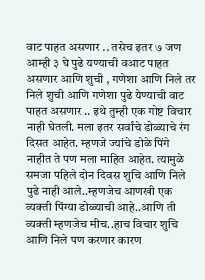वाट पाहत असणार .. तसेच इतर ७ जण आम्ही ३ घे पुढे यण्याची वआट पाहत असणार आणि शुची , गणेशा आणि निले तर निले शुची आणि गणेशा पुढे येण्याची वाट पाहत असणार .. इथे तुम्ही एक गोष्ट विचार नाही घेतली. मला इतर सर्वांचे डोळ्याचे रंग दिसत आहेत. म्हणजे ज्यांचे डोळे पिंगे नाहीत ते पण मला माहित आहेत. त्यामुळे समजा पहिले दोन दिवस शुचि आणि निले पुढे नाही आले..म्हणजेच आणखी एक व्यक्ती पिंग्या डोळ्याची आहे..आणि ती व्यक्ती म्हणजेच मीच..हाच विचार शुचि आणि निले पण करणार कारण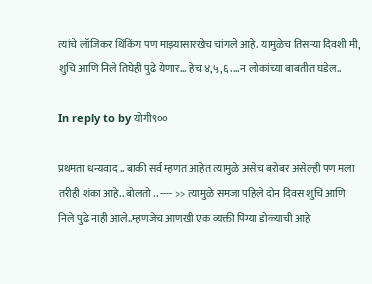त्यांचे लॉजिकर थिंकिंग पण माझ्यासारखेच चांगले आहे. यामुळेच तिसर्‍या दिवशी मी, शुचि आणि निले तिघेही पुढे येणार... हेच ४,५,६....न लोकांच्या बाबतीत घडेल..

In reply to by योगी९००

प्रथमता धन्यवाद .. बाकी सर्व म्हणत आहेत त्यामुळे असेच बरोबर असेल्ही पण मला तरीही शंका आहे.. बोलतो .. ---- >> त्यामुळे समजा पहिले दोन दिवस शुचि आणि निले पुढे नाही आले..म्हणजेच आणखी एक व्यक्ती पिंग्या डोळ्याची आहे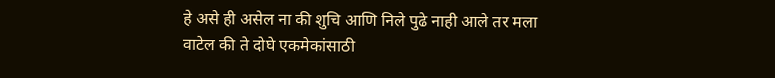हे असे ही असेल ना की शुचि आणि निले पुढे नाही आले तर मला वाटेल की ते दोघे एकमेकांसाठी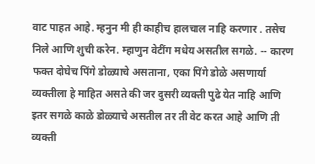वाट पाहत आहे. म्हनुन मी ही काहीच हालचाल नाहि करणार . तसेच निले आणि शुची करेन. म्हाणुन वेटींग मधेय असतील सगळे. -- कारण फक्त दोघेच पिंगे डोळ्याचे असताना, एका पिंगे डोळे असणार्या व्यक्तीला हे माहित असते की जर दुसरी व्यक्ती पुढे येत नाहि आणि इतर सगळे काळे डोळ्याचे असतील तर ती वेट करत आहे आणि ती व्यक्ती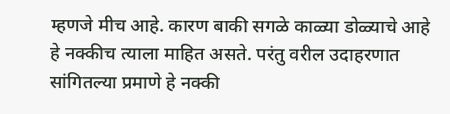म्हणजे मीच आहे. कारण बाकी सगळे काळ्या डोळ्याचे आहे हे नक्कीच त्याला माहित असते. परंतु वरील उदाहरणात सांगितल्या प्रमाणे हे नक्की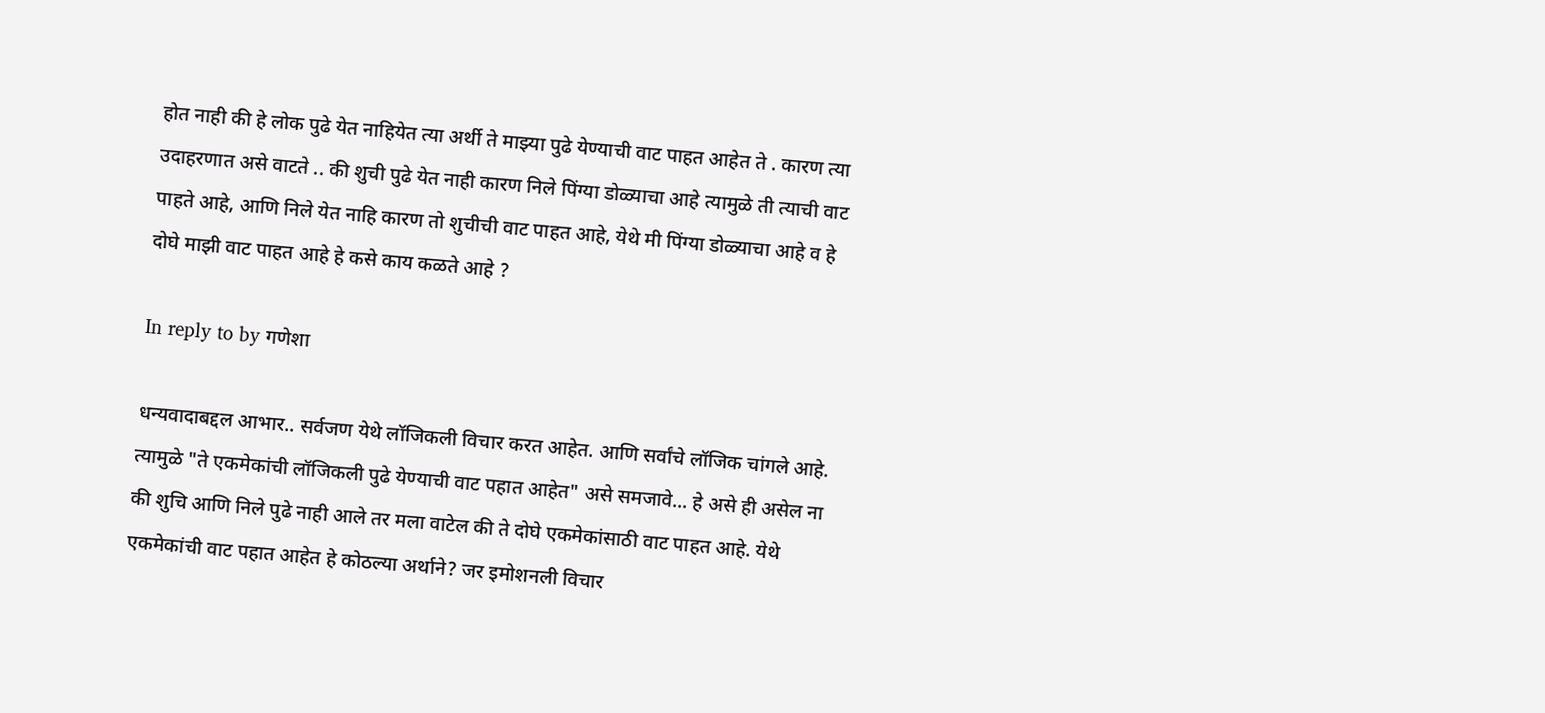होत नाही की हे लोक पुढे येत नाहियेत त्या अर्थी ते माझ्या पुढे येण्याची वाट पाहत आहेत ते . कारण त्या उदाहरणात असे वाटते .. की शुची पुढे येत नाही कारण निले पिंग्या डोळ्याचा आहे त्यामुळे ती त्याची वाट पाहते आहे, आणि निले येत नाहि कारण तो शुचीची वाट पाहत आहे, येथे मी पिंग्या डोळ्याचा आहे व हे दोघे माझी वाट पाहत आहे हे कसे काय कळते आहे ?

In reply to by गणेशा

धन्यवादाबद्दल आभार.. सर्वजण येथे लॉजिकली विचार करत आहेत. आणि सर्वांचे लॉजिक चांगले आहे. त्यामुळे "ते एकमेकांची लॉजिकली पुढे येण्याची वाट पहात आहेत" असे समजावे... हे असे ही असेल ना की शुचि आणि निले पुढे नाही आले तर मला वाटेल की ते दोघे एकमेकांसाठी वाट पाहत आहे. येथे एकमेकांची वाट पहात आहेत हे कोठल्या अर्थाने? जर इमोशनली विचार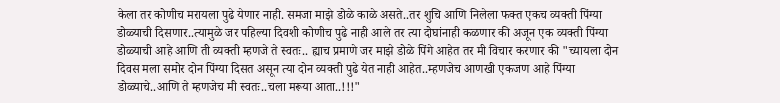केला तर कोणीच मरायला पुढे येणार नाही. समजा माझे डोळे काळे असते..तर शुचि आणि निलेला फक्त एकच व्यक्ती पिंग्या डोळ्याची दिसणार..त्यामुळे जर पहिल्या दिवशी कोणीच पुढे नाही आले तर त्या दोघांनाही कळणार की अजून एक व्यक्ती पिंग्या डोळ्याची आहे आणि ती व्यक्ती म्हणजे ते स्वतः.. ह्याच प्रमाणे जर माझे डोळे पिंगे आहेत तर मी विचार करणार की "च्यायला दोन दिवस मला समोर दोन पिंग्या दिसत असून त्या दोन व्यक्ती पुढे येत नाही आहेत..म्हणजेच आणखी एकजण आहे पिंग्या डोळ्याचे..आणि ते म्हणजेच मी स्वतः..चला मरूया आता..!!!"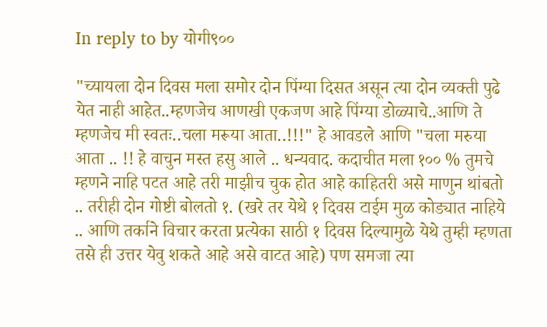In reply to by योगी९००

"च्यायला दोन दिवस मला समोर दोन पिंग्या दिसत असून त्या दोन व्यक्ती पुढे येत नाही आहेत..म्हणजेच आणखी एकजण आहे पिंग्या डोळ्याचे..आणि ते म्हणजेच मी स्वतः..चला मरूया आता..!!!" हे आवडले आणि "चला मरुया आता .. !! हे वाचुन मस्त हसु आले .. धन्यवाद. कदाचीत मला १०० % तुमचे म्हणने नाहि पटत आहे तरी माझीच चुक होत आहे काहितरी असे माणुन थांबतो .. तरीही दोन गोष्टी बोलतो १. (खरे तर येथे १ दिवस टाईम मुळ कोड्यात नाहिये .. आणि तर्काने विचार करता प्रत्येका साठी १ दिवस दिल्यामुळे येथे तुम्ही म्हणता तसे ही उत्तर येवु शकते आहे असे वाटत आहे) पण समजा त्या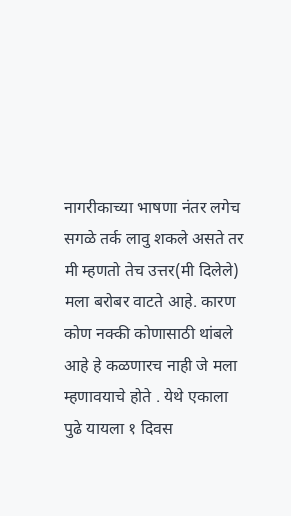नागरीकाच्या भाषणा नंतर लगेच सगळे तर्क लावु शकले असते तर मी म्हणतो तेच उत्तर(मी दिलेले) मला बरोबर वाटते आहे. कारण कोण नक्की कोणासाठी थांबले आहे हे कळणारच नाही जे मला म्हणावयाचे होते . येथे एकाला पुढे यायला १ दिवस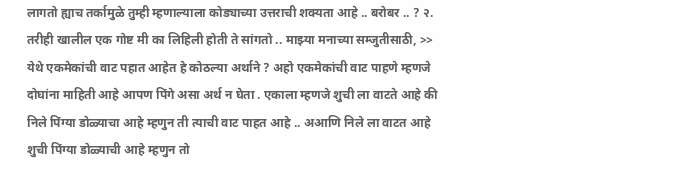लागतो ह्याच तर्कामुळे तुम्ही म्हणाल्याला कोड्याच्या उत्तराची शक्यता आहे .. बरोबर .. ? २. तरीही खालील एक गोष्ट मी का लिहिली होती ते सांगतो .. माझ्या मनाच्या सम्जुतीसाठी, >> येथे एकमेकांची वाट पहात आहेत हे कोठल्या अर्थाने ? अहो एकमेकांची वाट पाहणे म्हणजे दोघांना माहिती आहे आपण पिंगे असा अर्थ न घेता . एकाला म्हणजे शुची ला वाटते आहे की निले पिंग्या डोळ्याचा आहे म्हणुन ती त्याची वाट पाहत आहे .. अआणि निले ला वाटत आहे शुची पिंग्या डोळ्याची आहे म्हणुन तो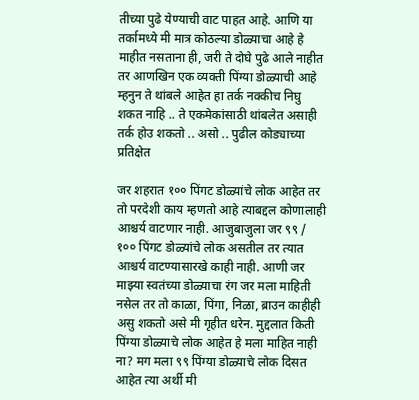तीच्या पुढे येण्याची वाट पाहत आहे. आणि या तर्कामध्ये मी मात्र कोठल्या डोळ्याचा आहे हे माहीत नसताना ही, जरी ते दोघे पुढे आले नाहीत तर आणखिन एक व्यक्ती पिंग्या डोळ्याची आहे म्हनुन ते थांबले आहेत हा तर्क नक्कीच निघु शकत नाहि .. ते एकमेकांसाठी थांबलेत असाही तर्क होउ शकतो .. असो .. पुढील कोड्याच्या प्रतिक्षेत

जर शहरात १०० पिंगट डोळ्यांचे लोक आहेत तर तो परदेशी काय म्हणतो आहे त्याबद्दल कोणालाही आश्चर्य वाटणार नाही. आजुबाजुला जर ९९ / १०० पिंगट डोळ्यांचे लोक असतील तर त्यात आश्चर्य वाटण्यासारखे काही नाही. आणी जर माझ्या स्वतंच्या डोळ्याचा रंग जर मला माहिती नसेल तर तो काळा, पिंगा, निळा, ब्राउन काहीही असु शकतो असे मी गृहीत धरेन. मुद्दलात किती पिंग्या डोळ्याचे लोक आहेत हे मला माहित नाही ना? मग मला ९९ पिंग्या डोळ्याचे लोक दिसत आहेत त्या अर्थी मी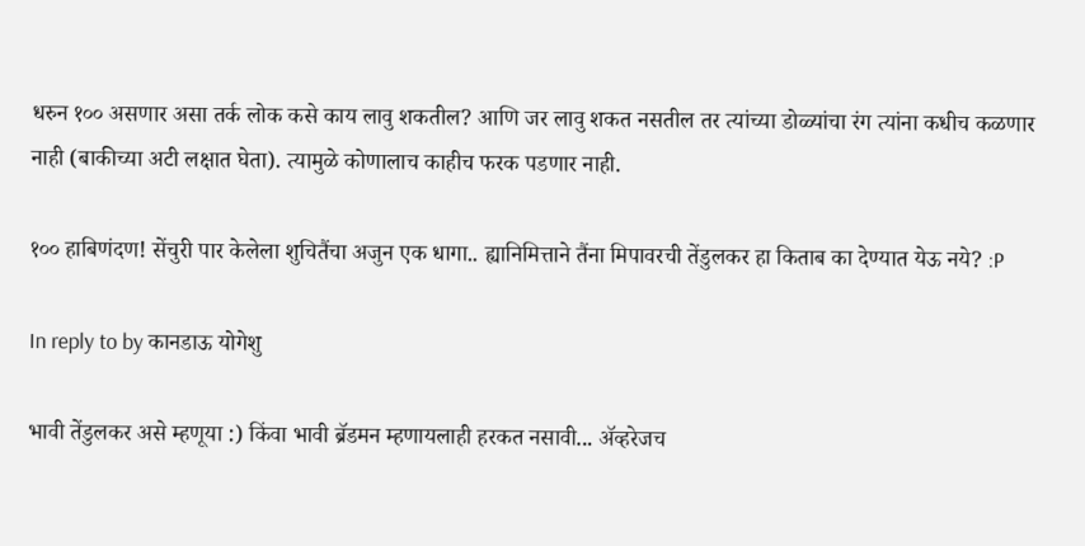धरुन १०० असणार असा तर्क लोक कसे काय लावु शकतील? आणि जर लावु शकत नसतील तर त्यांच्या डोळ्यांचा रंग त्यांना कधीच कळणार नाही (बाकीच्या अटी लक्षात घेता). त्यामुळे कोणालाच काहीच फरक पडणार नाही.

१०० हाबिणंदण! सेंचुरी पार केलेला शुचितैंचा अजुन एक धागा.. ह्यानिमित्ताने तैंना मिपावरची तेंडुलकर हा किताब का देण्यात येऊ नये? :P

In reply to by कानडाऊ योगेशु

भावी तेंडुलकर असे म्हणूया :) किंवा भावी ब्रॅडमन म्हणायलाही हरकत नसावी... अ‍ॅव्हरेजच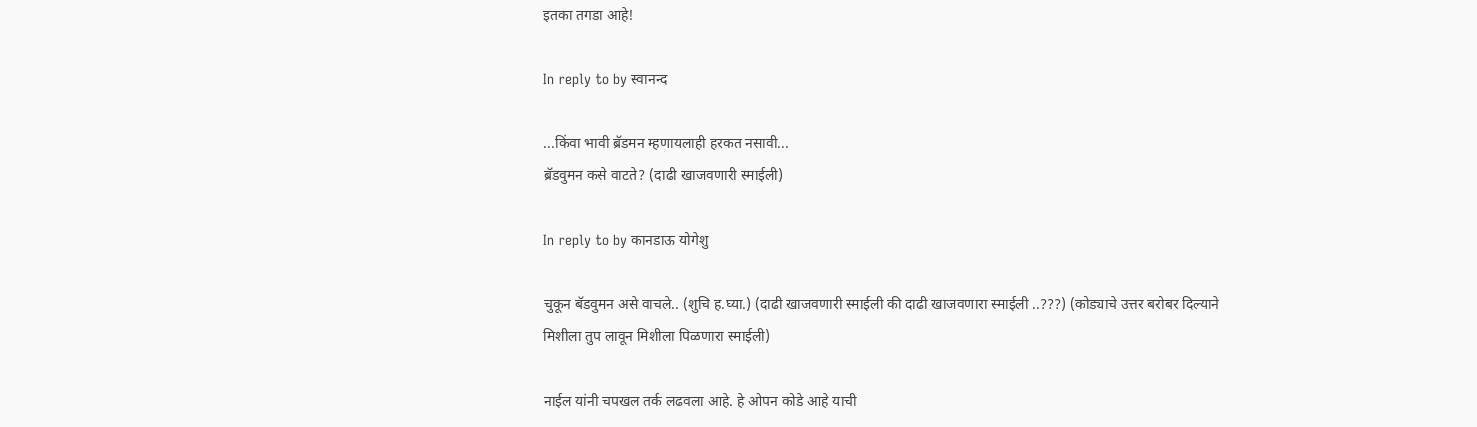इतका तगडा आहे!

In reply to by स्वानन्द

...किंवा भावी ब्रॅडमन म्हणायलाही हरकत नसावी...
ब्रॅडवुमन कसे वाटते? (दाढी खाजवणारी स्माईली)

In reply to by कानडाऊ योगेशु

चुकून बॅडवुमन असे वाचले.. (शुचि ह.घ्या.) (दाढी खाजवणारी स्माईली की दाढी खाजवणारा स्माईली ..???) (कोड्याचे उत्तर बरोबर दिल्याने मिशीला तुप लावून मिशीला पिळणारा स्माईली)

नाईल यांनी चपखल तर्क लढवला आहे. हे ओपन कोडे आहे याची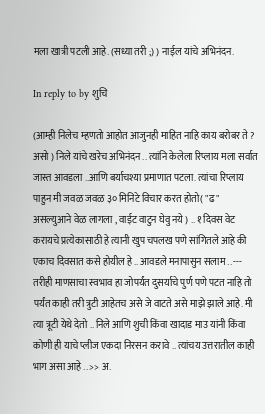मला खात्री पटली आहे. (सध्या तरी ;) ) नाईल यांचे अभिनंदन.

In reply to by शुचि

(आम्ही निलेच म्हणतो आहोत आजुनही माहित नाहि काय बरोबर ते ? असो ) निले यांचे खरेच अभिनंदन .. त्यांनि केलेला रिप्लाय मला सर्वात जास्त आवडला ..आणि बर्याचश्या प्रमाणात पटला. त्यांचा रिप्लाय पाहुन मी जवळ जवळ ३० मिनिटे विचार करत होतो( "ढ" असल्युआने वेळ लागला , वाईट वाटुन घेवु नये ) .. १ दिवस वेट करायचे प्रत्येकासाठी हे त्यानी खुप चपलख पणे सांगितले आहे की एकाच दिवसात कसे होयील हे .. आवडले मनापासुन सलाम .. --- तरीही माणसाचा स्वभाव हा जोपर्यंत दुसर्याचे पुर्ण पणे पटत नाहि तो पर्यंत काही तरी त्रुटी आहेतच असे जे वाटते असे माझे झाले आहे. मी त्या त्रूटी येथे देतो .. निले आणि शुची किंवा खादाड माउ यांनी किंवा कोणी ही याचे प्लीज एकदा निरसन करावे .. त्यांचय उत्तरातील काही भाग असा आहे .. >> अ.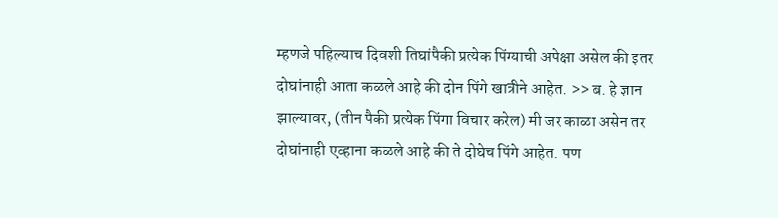म्हणजे पहिल्याच दिवशी तिघांपैकी प्रत्येक पिंग्याची अपेक्षा असेल की इतर दोघांनाही आता कळले आहे की दोन पिंगे खात्रीने आहेत. >> ब. हे ज्ञान झाल्यावर, (तीन पैकी प्रत्येक पिंगा विचार करेल) मी जर काळा असेन तर दोघांनाही एव्हाना कळले आहे की ते दोघेच पिंगे आहेत. पण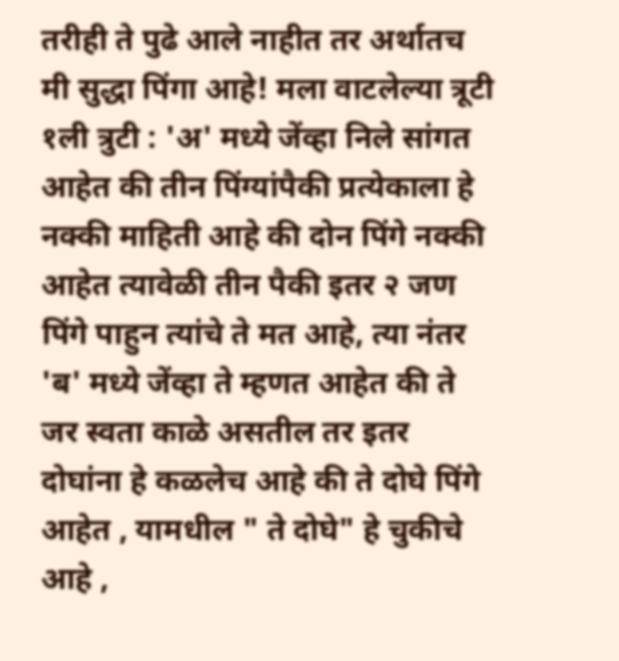तरीही ते पुढे आले नाहीत तर अर्थातच मी सुद्धा पिंगा आहे! मला वाटलेल्या त्रूटी १ली त्रुटी : 'अ' मध्ये जेंव्हा निले सांगत आहेत की तीन पिंग्यांपैकी प्रत्येकाला हे नक्की माहिती आहे की दोन पिंगे नक्की आहेत त्यावेळी तीन पैकी इतर २ जण पिंगे पाहुन त्यांचे ते मत आहे, त्या नंतर 'ब' मध्ये जेंव्हा ते म्हणत आहेत की ते जर स्वता काळे असतील तर इतर दोघांना हे कळलेच आहे की ते दोघे पिंगे आहेत , यामधील " ते दोघे" हे चुकीचे आहे ,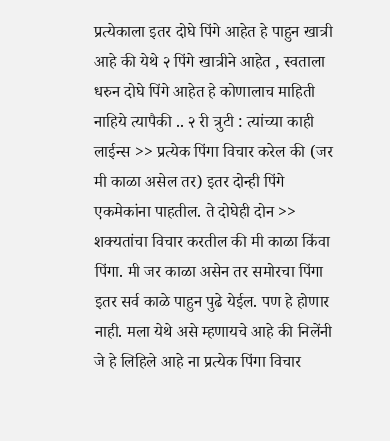प्रत्येकाला इतर दोघे पिंगे आहेत हे पाहुन खात्री आहे की येथे २ पिंगे खात्रीने आहेत , स्वताला धरुन दोघे पिंगे आहेत हे कोणालाच माहिती नाहिये त्यापैकी .. २ री त्रुटी : त्यांच्या काही लाईन्स >> प्रत्येक पिंगा विचार करेल की (जर मी काळा असेल तर) इतर दोन्ही पिंगे एकमेकांना पाहतील. ते दोघेही दोन >> शक्यतांचा विचार करतील की मी काळा किंवा पिंगा. मी जर काळा असेन तर समोरचा पिंगा इतर सर्व काळे पाहुन पुढे येईल. पण हे होणार नाही. मला येथे असे म्हणायचे आहे की निलेंनी जे हे लिहिले आहे ना प्रत्येक पिंगा विचार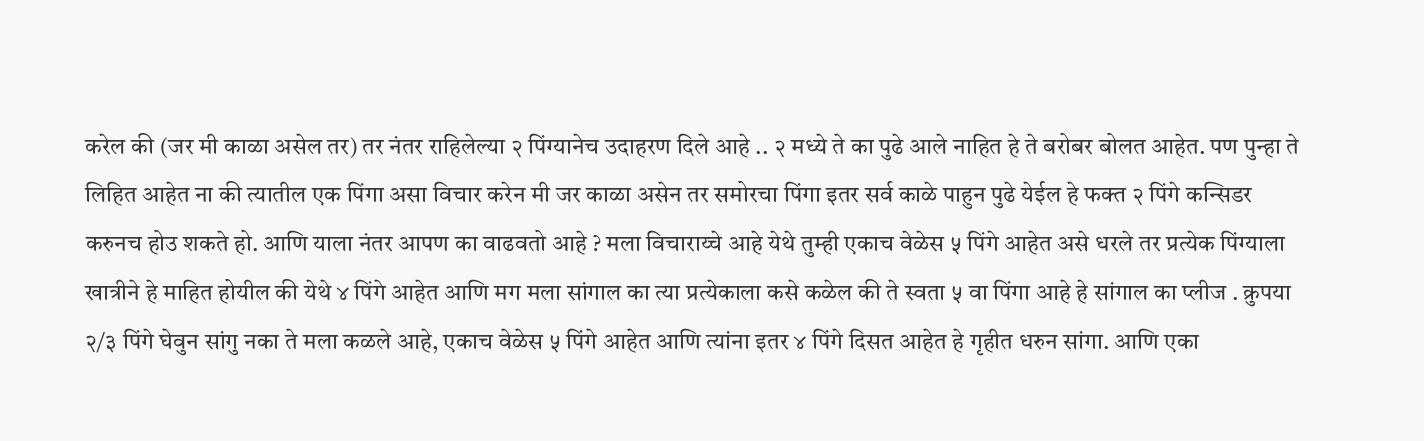करेल की (जर मी काळा असेल तर) तर नंतर राहिलेल्या २ पिंग्यानेच उदाहरण दिले आहे .. २ मध्ये ते का पुढे आले नाहित हे ते बरोबर बोलत आहेत. पण पुन्हा ते लिहित आहेत ना की त्यातील एक पिंगा असा विचार करेन मी जर काळा असेन तर समोरचा पिंगा इतर सर्व काळे पाहुन पुढे येईल हे फक्त २ पिंगे कन्सिडर करुनच होउ शकते हो. आणि याला नंतर आपण का वाढवतो आहे ? मला विचाराय्चे आहे येथे तुम्ही एकाच वेळेस ५ पिंगे आहेत असे धरले तर प्रत्येक पिंग्याला खात्रीने हे माहित होयील की येथे ४ पिंगे आहेत आणि मग मला सांगाल का त्या प्रत्येकाला कसे कळेल की ते स्वता ५ वा पिंगा आहे हे सांगाल का प्लीज . क्रुपया २/३ पिंगे घेवुन सांगु नका ते मला कळले आहे, एकाच वेळेस ५ पिंगे आहेत आणि त्यांना इतर ४ पिंगे दिसत आहेत हे गृहीत धरुन सांगा. आणि एका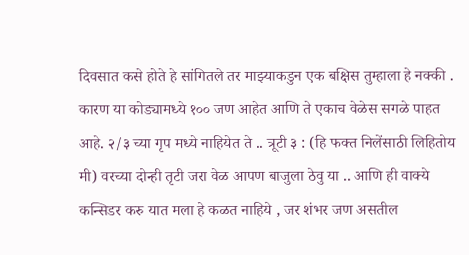दिवसात कसे होते हे सांगितले तर माझ्याकडुन एक बक्षिस तुम्हाला हे नक्की . कारण या कोड्यामध्ये १०० जण आहेत आणि ते एकाच वेळेस सगळे पाहत आहे. २/३ च्या गृप मध्ये नाहियेत ते .. त्रूटी ३ : (हि फक्त निलेंसाठी लिहितोय मी) वरच्या दोन्ही तृटी जरा वेळ आपण बाजुला ठेवु या .. आणि ही वाक्ये कन्सिडर करु यात मला हे कळत नाहिये , जर शंभर जण असतील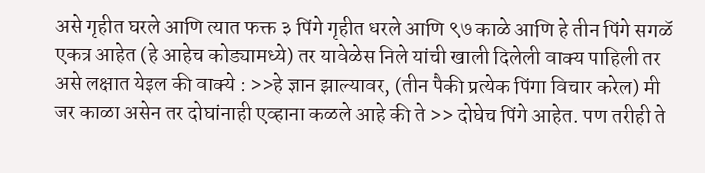असे गृहीत घरले आणि त्यात फक्त ३ पिंगे गृहीत धरले आणि ९७ काळे आणि हे तीन पिंगे सगळॅ एकत्र आहेत (हे आहेच कोड्यामध्ये) तर यावेळेस निले यांची खाली दिलेली वाक्य पाहिली तर असे लक्षात येइल की वाक्ये : >>हे ज्ञान झाल्यावर, (तीन पैकी प्रत्येक पिंगा विचार करेल) मी जर काळा असेन तर दोघांनाही एव्हाना कळले आहे की ते >> दोघेच पिंगे आहेत. पण तरीही ते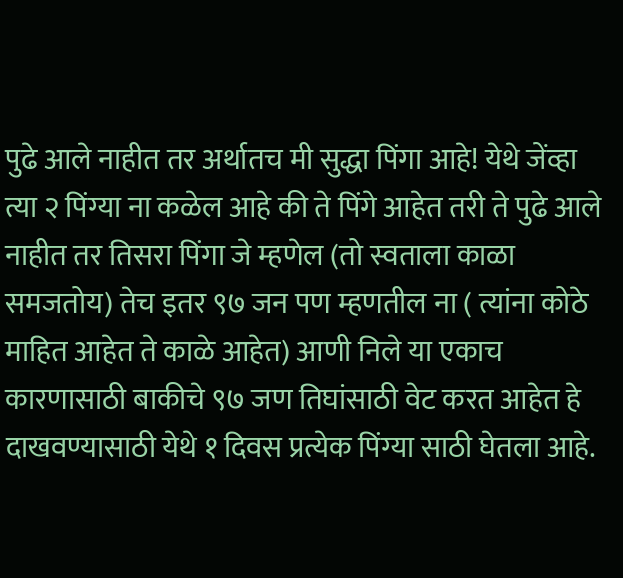पुढे आले नाहीत तर अर्थातच मी सुद्धा पिंगा आहे! येथे जेंव्हा त्या २ पिंग्या ना कळेल आहे की ते पिंगे आहेत तरी ते पुढे आले नाहीत तर तिसरा पिंगा जे म्हणेल (तो स्वताला काळा समजतोय) तेच इतर ९७ जन पण म्हणतील ना ( त्यांना कोठे माहित आहेत ते काळे आहेत) आणी निले या एकाच कारणासाठी बाकीचे ९७ जण तिघांसाठी वेट करत आहेत हे दाखवण्यासाठी येथे १ दिवस प्रत्येक पिंग्या साठी घेतला आहे.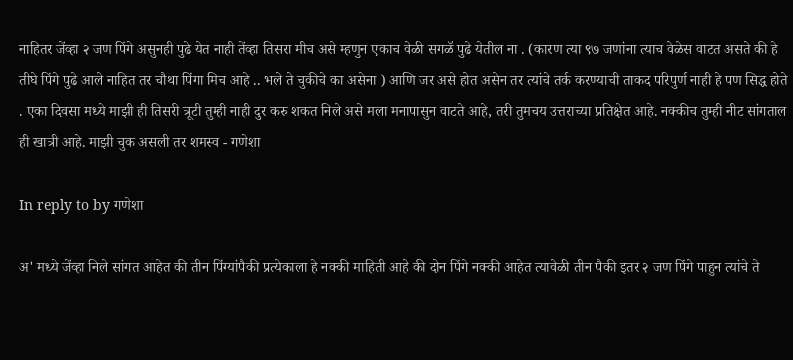नाहितर जेंव्हा २ जण पिंगे असुनही पुढे येत नाही तेंव्हा तिसरा मीच असे म्हणुन एकाच वेळी सगळॅ पुढे येतील ना . (कारण त्या ९७ जणांना त्याच वेळेस वाटत असते की हे तीघे पिंगे पुढे आले नाहित तर चौथा पिंगा मिच आहे .. भले ते चुकीचे का असेना ) आणि जर असे होत असेन तर त्यांचे तर्क करण्याची ताकद परिपुर्ण नाही हे पण सिद्ध होते . एका दिवसा मध्ये माझी ही तिसरी त्रूटी तुम्ही नाही दुर करु शकत निले असे मला मनापासुन वाटते आहे, तरी तुमचय उत्तराच्या प्रतिक्षेत आहे. नक्कीच तुम्ही नीट सांगताल ही खात्री आहे. माझी चुक असली तर शमस्व - गणेशा

In reply to by गणेशा

अ' मध्ये जेंव्हा निले सांगत आहेत की तीन पिंग्यांपैकी प्रत्येकाला हे नक्की माहिती आहे की दोन पिंगे नक्की आहेत त्यावेळी तीन पैकी इतर २ जण पिंगे पाहुन त्यांचे ते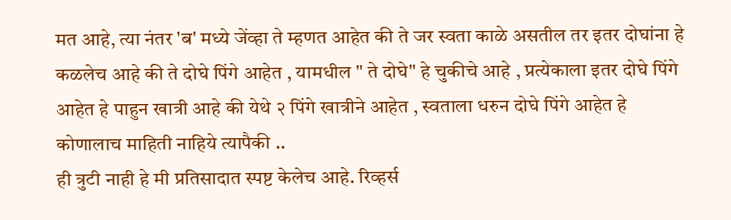मत आहे, त्या नंतर 'ब' मध्ये जेंव्हा ते म्हणत आहेत की ते जर स्वता काळे असतील तर इतर दोघांना हे कळलेच आहे की ते दोघे पिंगे आहेत , यामधील " ते दोघे" हे चुकीचे आहे , प्रत्येकाला इतर दोघे पिंगे आहेत हे पाहुन खात्री आहे की येथे २ पिंगे खात्रीने आहेत , स्वताला धरुन दोघे पिंगे आहेत हे कोणालाच माहिती नाहिये त्यापैकी ..
ही त्रुटी नाही हे मी प्रतिसादात स्पष्ट केलेच आहे. रिव्हर्स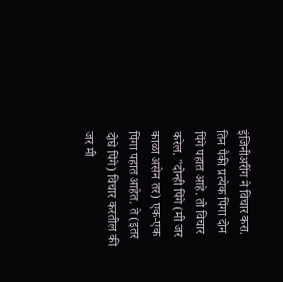इंजिनीअरींग ने विचार करा. तिन पैकी प्रत्येक पिंगा दोन पिंगे पहात आहे. तो विचार करेल. "दोन्ही पिंगे (मी जर काळा असेन तर) एक-एक पिंगा पहात आहेत. ते (इतर दोघे पिंगे) विचार करतील की जर मी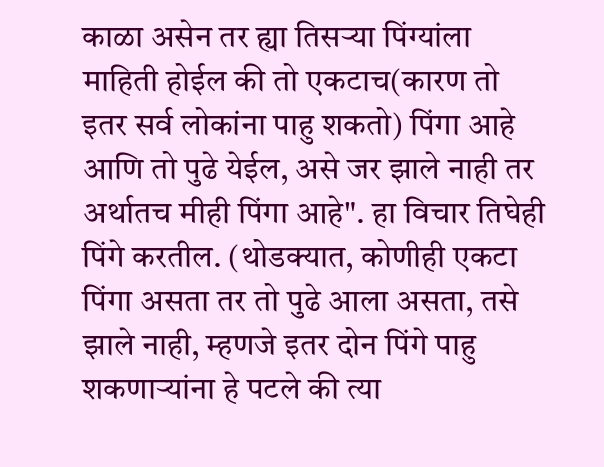काळा असेन तर ह्या तिसर्‍या पिंग्यांला माहिती होईल की तो एकटाच(कारण तो इतर सर्व लोकांना पाहु शकतो) पिंगा आहे आणि तो पुढे येईल, असे जर झाले नाही तर अर्थातच मीही पिंगा आहे". हा विचार तिघेही पिंगे करतील. (थोडक्यात, कोणीही एकटा पिंगा असता तर तो पुढे आला असता, तसे झाले नाही, म्हणजे इतर दोन पिंगे पाहु शकणार्‍यांना हे पटले की त्या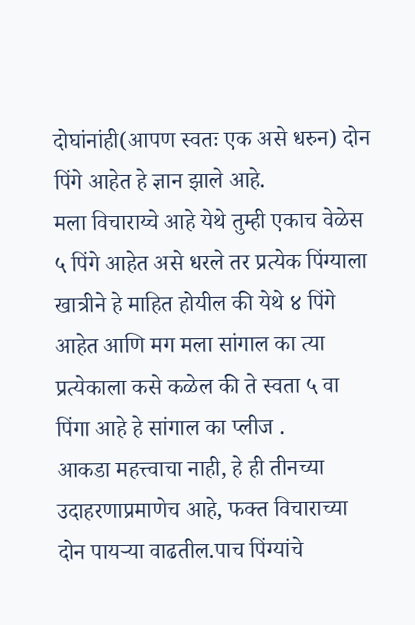दोघांनांही(आपण स्वतः एक असे धरुन) दोन पिंगे आहेत हे ज्ञान झाले आहे.
मला विचाराय्चे आहे येथे तुम्ही एकाच वेळेस ५ पिंगे आहेत असे धरले तर प्रत्येक पिंग्याला खात्रीने हे माहित होयील की येथे ४ पिंगे आहेत आणि मग मला सांगाल का त्या प्रत्येकाला कसे कळेल की ते स्वता ५ वा पिंगा आहे हे सांगाल का प्लीज .
आकडा महत्त्वाचा नाही, हे ही तीनच्या उदाहरणाप्रमाणेच आहे, फक्त विचाराच्या दोन पायर्‍या वाढतील.पाच पिंग्यांचे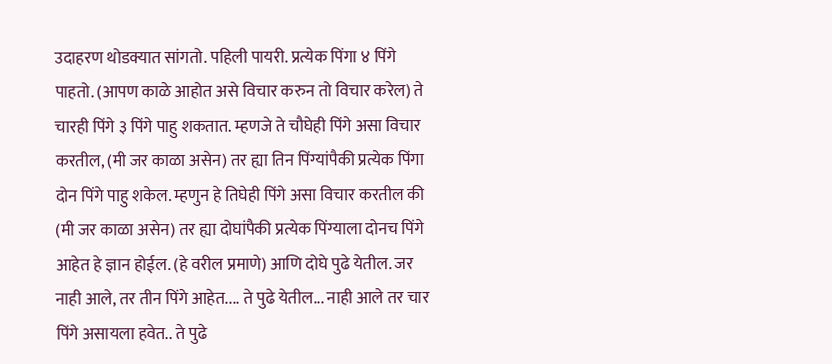उदाहरण थोडक्यात सांगतो. पहिली पायरी. प्रत्येक पिंगा ४ पिंगे पाहतो. (आपण काळे आहोत असे विचार करुन तो विचार करेल) ते चारही पिंगे ३ पिंगे पाहु शकतात. म्हणजे ते चौघेही पिंगे असा विचार करतील, (मी जर काळा असेन) तर ह्या तिन पिंग्यांपैकी प्रत्येक पिंगा दोन पिंगे पाहु शकेल. म्हणुन हे तिघेही पिंगे असा विचार करतील की (मी जर काळा असेन) तर ह्या दोघांपैकी प्रत्येक पिंग्याला दोनच पिंगे आहेत हे ज्ञान होईल. (हे वरील प्रमाणे) आणि दोघे पुढे येतील. जर नाही आले, तर तीन पिंगे आहेत.... ते पुढे येतील... नाही आले तर चार पिंगे असायला हवेत.. ते पुढे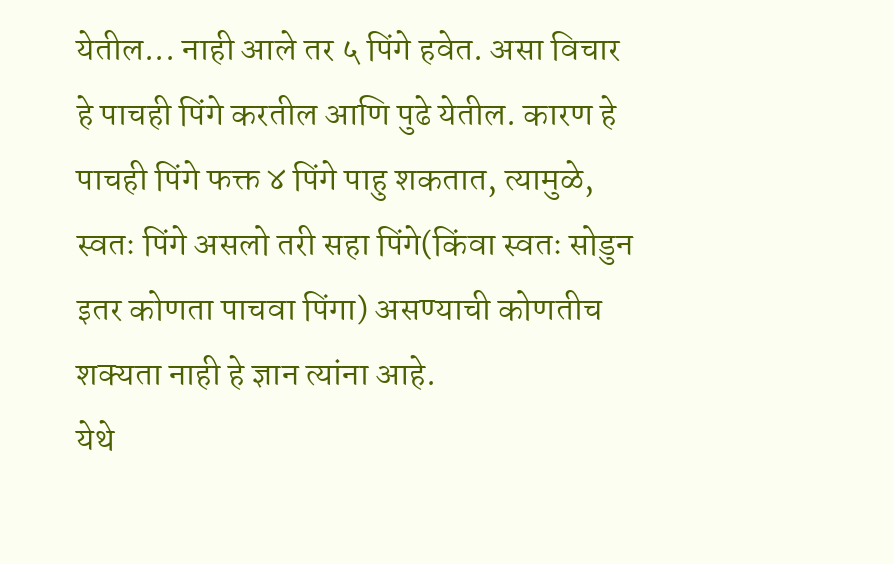येतील... नाही आले तर ५ पिंगे हवेत. असा विचार हे पाचही पिंगे करतील आणि पुढे येतील. कारण हे पाचही पिंगे फक्त ४ पिंगे पाहु शकतात, त्यामुळे, स्वतः पिंगे असलो तरी सहा पिंगे(किंवा स्वतः सोडुन इतर कोणता पाचवा पिंगा) असण्याची कोणतीच शक्यता नाही हे ज्ञान त्यांना आहे.
येथे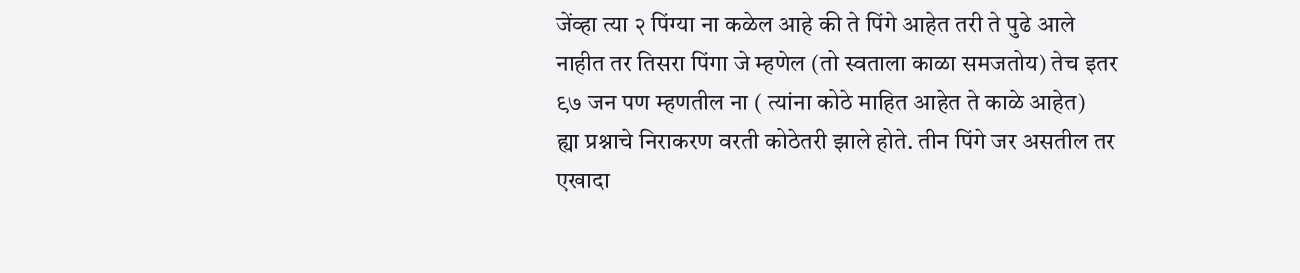जेंव्हा त्या २ पिंग्या ना कळेल आहे की ते पिंगे आहेत तरी ते पुढे आले नाहीत तर तिसरा पिंगा जे म्हणेल (तो स्वताला काळा समजतोय) तेच इतर ९७ जन पण म्हणतील ना ( त्यांना कोठे माहित आहेत ते काळे आहेत)
ह्या प्रश्नाचे निराकरण वरती कोठेतरी झाले होते. तीन पिंगे जर असतील तर एखादा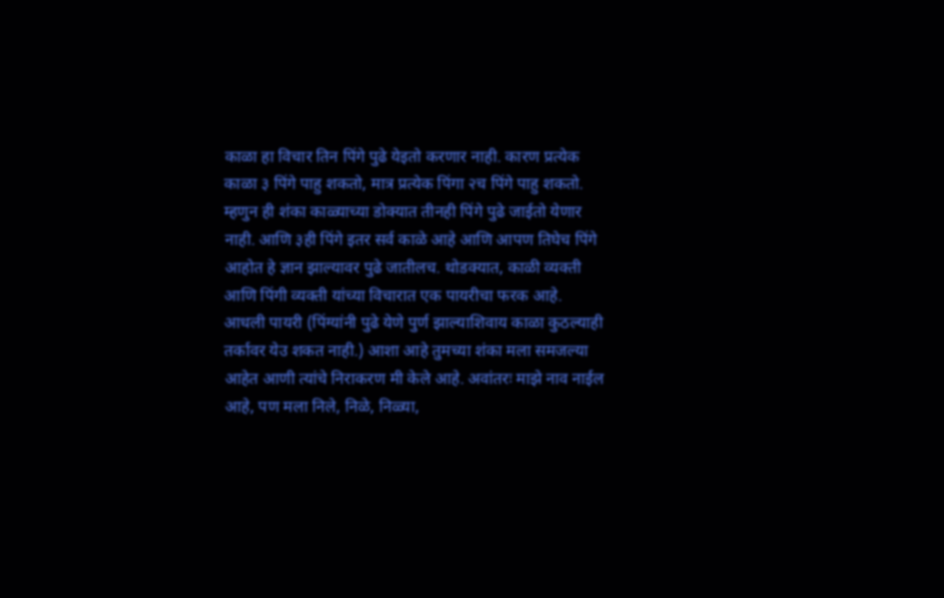काळा हा विचार तिन पिंगे पुढे येइतो करणार नाही. कारण प्रत्येक काळा ३ पिंगे पाहु शकतो, मात्र प्रत्येक पिंगा २च पिंगे पाहु शकतो. म्हणुन ही शंका काळ्याच्या डोक्यात तीनही पिंगे पुढे जाईतो येणार नाही. आणि ३ही पिंगे इतर सर्व काळे आहे आणि आपण तिघेच पिंगे आहोत हे ज्ञान झाल्यावर पुढे जातीलच. थोडक्यात, काळी व्यक्ती आणि पिंगी व्यक्ती यांच्या विचारात एक पायरीचा फरक आहे. आधली पायरी (पिंग्यांनी पुढे येणे पुर्ण झाल्याशिवाय काळा कुठल्याही तर्कावर येउ शकत नाही.) आशा आहे तुमच्या शंका मला समजल्या आहेत आणी त्यांचे निराकरण मी केले आहे. अवांतरः माझे नाव नाईल आहे, पण मला निले, निळे, निळ्या,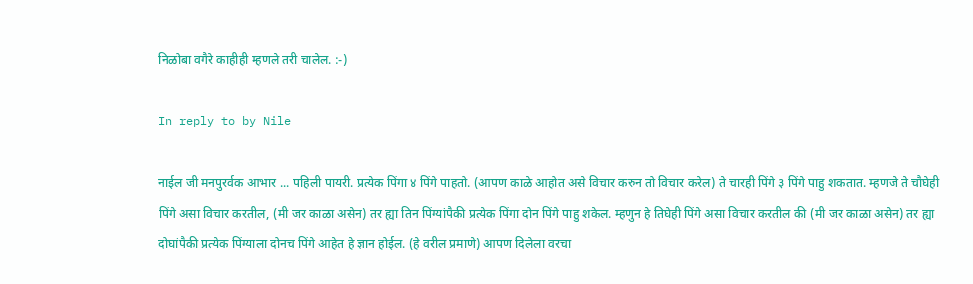निळोबा वगैरे काहीही म्हणले तरी चालेल. :-)

In reply to by Nile

नाईल जी मनपुरर्वक आभार ... पहिली पायरी. प्रत्येक पिंगा ४ पिंगे पाहतो. (आपण काळे आहोत असे विचार करुन तो विचार करेल) ते चारही पिंगे ३ पिंगे पाहु शकतात. म्हणजे ते चौघेही पिंगे असा विचार करतील, (मी जर काळा असेन) तर ह्या तिन पिंग्यांपैकी प्रत्येक पिंगा दोन पिंगे पाहु शकेल. म्हणुन हे तिघेही पिंगे असा विचार करतील की (मी जर काळा असेन) तर ह्या दोघांपैकी प्रत्येक पिंग्याला दोनच पिंगे आहेत हे ज्ञान होईल. (हे वरील प्रमाणे) आपण दिलेला वरचा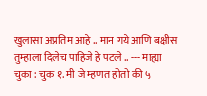खुलासा अप्रतिम आहे .. मान गये आणि बक्षीस तुम्हाला दिलेच पाहिजे हे पटले .. --- माह्या चुका : चुक १. मी जे म्हणत होतो की ५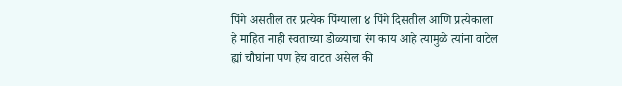पिंगे असतील तर प्रत्येक पिंग्याला ४ पिंगे दिसतील आणि प्रत्येकाला हे माहित नाही स्वताच्या डोळ्याचा रंग काय आहे त्यामुळे त्यांना वाटेल ह्यां चौघांना पण हेच वाटत असेल की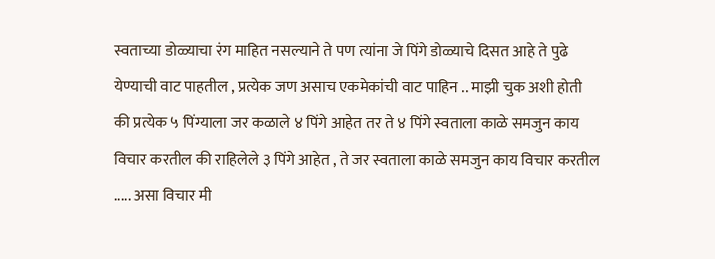स्वताच्या डोळ्याचा रंग माहित नसल्याने ते पण त्यांना जे पिंगे डोळ्याचे दिसत आहे ते पुढे येण्याची वाट पाहतील , प्रत्येक जण असाच एकमेकांची वाट पाहिन .. माझी चुक अशी होती की प्रत्येक ५ पिंग्याला जर कळाले ४ पिंगे आहेत तर ते ४ पिंगे स्वताला काळे समजुन काय विचार करतील की राहिलेले ३ पिंगे आहेत , ते जर स्वताला काळे समजुन काय विचार करतील ..... असा विचार मी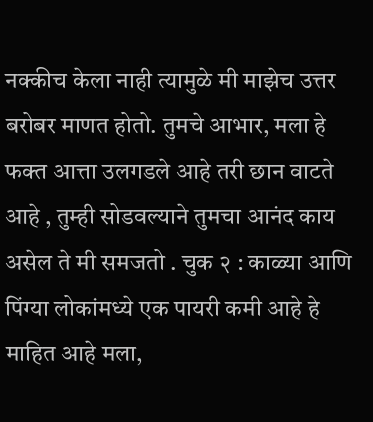नक्कीच केला नाही त्यामुळे मी माझेच उत्तर बरोबर माणत होतो. तुमचे आभार, मला हे फक्त आत्ता उलगडले आहे तरी छान वाटते आहे , तुम्ही सोडवल्याने तुमचा आनंद काय असेल ते मी समजतो . चुक २ : काळ्या आणि पिंग्या लोकांमध्ये एक पायरी कमी आहे हे माहित आहे मला,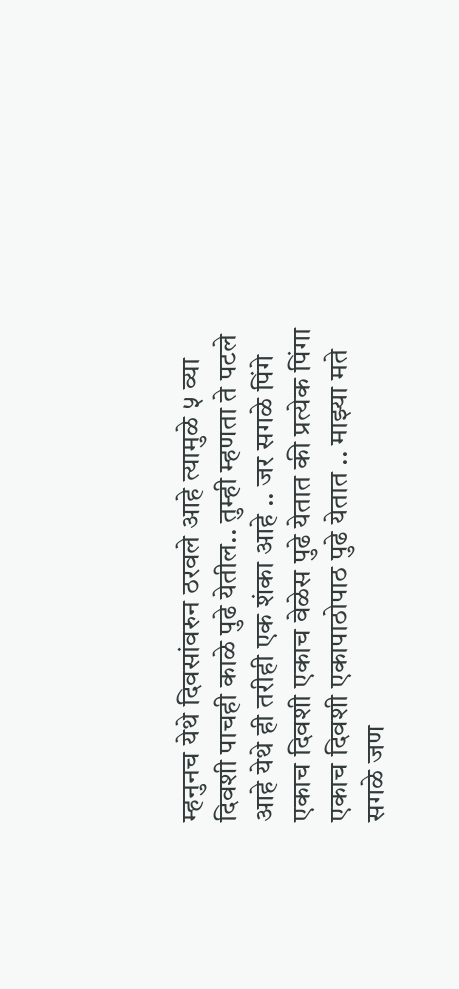म्हनुनच येथे दिवसांवरुन ठरवले आहे त्यामुळे ५ व्या दिवशी पाचही काळे पुढे येतील.. तुम्ही म्हणता ते पटले आहे येथे ही तरीही एक शंका आहे .. जर सगळे पिंगे एकाच दिवशी एकाच वेळेस पुढे येतात की प्रत्येक पिंगा एकाच दिवशी एकापाठोपाठ पुढे येतात .. माझ्या मते सगळे जण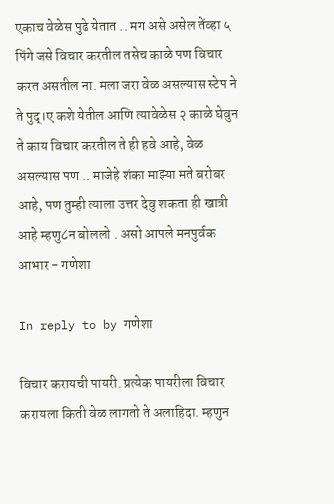एकाच वेळेस पुढे येतात .. मग असे असेल तेंव्हा ५ पिंगे जसे विचार करतील तसेच काळे पण विचार करत असतील ना. मला जरा वेळ असल्यास स्टेप ने ते पुद्।ए कशे येतील आणि त्यावेळेस २ काळे घेवुन ते काय विचार करतील ते ही हवे आहे, वेळ असल्यास पण .. माजेहे शंका माझ्या मते बरोबर आहे, पण तुम्ही त्याला उत्तर देवु शकता ही खात्री आहे म्हणु८न बोललो . असो आपले मनपुर्वक आभार - गणेशा

In reply to by गणेशा

विचार करायची पायरी. प्रत्येक पायरीला विचार करायला किती वेळ लागतो ते अलाहिदा. म्हणुन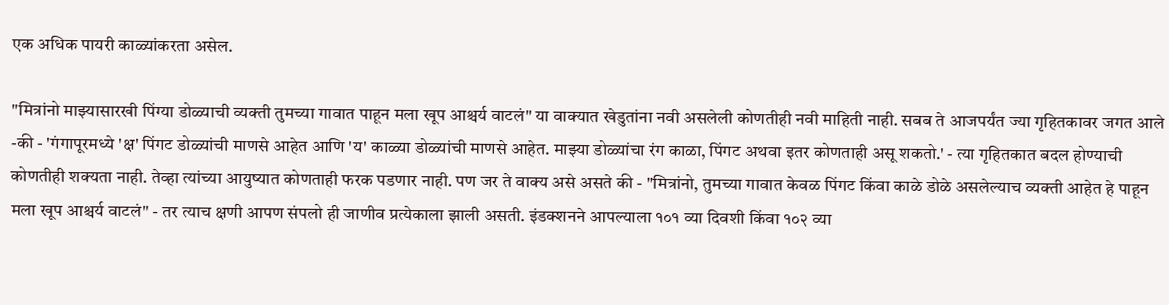एक अधिक पायरी काळ्यांकरता असेल.

"मित्रांनो माझ्यासारखी पिंग्या डोळ्याची व्यक्ती तुमच्या गावात पाहून मला खूप आश्चर्य वाटलं" या वाक्यात खेडुतांना नवी असलेली कोणतीही नवी माहिती नाही. सबब ते आजपर्यंत ज्या गृहितकावर जगत आले -की - 'गंगापूरमध्ये 'क्ष' पिंगट डोळ्यांची माणसे आहेत आणि 'य' काळ्या डोळ्यांची माणसे आहेत. माझ्या डोळ्यांचा रंग काळा, पिंगट अथवा इतर कोणताही असू शकतो.' - त्या गृहितकात बदल होण्याची कोणतीही शक्यता नाही. तेव्हा त्यांच्या आयुष्यात कोणताही फरक पडणार नाही. पण जर ते वाक्य असे असते की - "मित्रांनो, तुमच्या गावात केवळ पिंगट किंवा काळे डोळे असलेल्याच व्यक्ती आहेत हे पाहून मला खूप आश्चर्य वाटलं" - तर त्याच क्षणी आपण संपलो ही जाणीव प्रत्येकाला झाली असती. इंडक्शनने आपल्याला १०१ व्या दिवशी किंवा १०२ व्या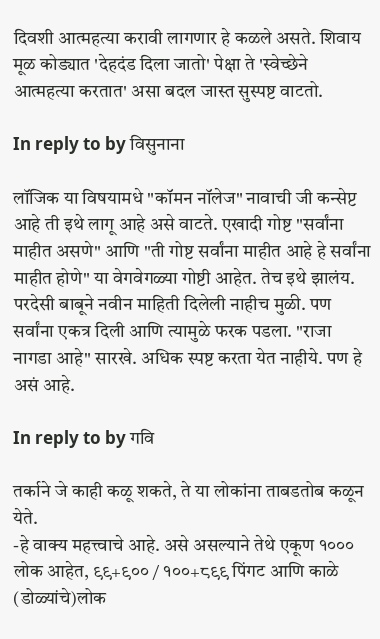दिवशी आत्महत्या करावी लागणार हे कळले असते. शिवाय मूळ कोड्यात 'देहदंड दिला जातो' पेक्षा ते 'स्वेच्छेने आत्महत्या करतात' असा बदल जास्त सुस्पष्ट वाटतो.

In reply to by विसुनाना

लॉजिक या विषयामधे "कॉमन नॉलेज" नावाची जी कन्सेप्ट आहे ती इथे लागू आहे असे वाटते. एखादी गोष्ट "सर्वांना माहीत असणे" आणि "ती गोष्ट सर्वांना माहीत आहे हे सर्वांना माहीत होणे" या वेगवेगळ्या गोष्टी आहेत. तेच इथे झालंय. परदेसी बाबूने नवीन माहिती दिलेली नाहीच मुळी. पण सर्वांना एकत्र दिली आणि त्यामुळे फरक पडला. "राजा नागडा आहे" सारखे. अधिक स्पष्ट करता येत नाहीये. पण हे असं आहे.

In reply to by गवि

तर्काने जे काही कळू शकते, ते या लोकांना ताबडतोब कळून येते.
-हे वाक्य महत्त्वाचे आहे. असे असल्याने तेथे एकूण १००० लोक आहेत, ९९+९०० / १००+८९९ पिंगट आणि काळे (डोळ्यांचे)लोक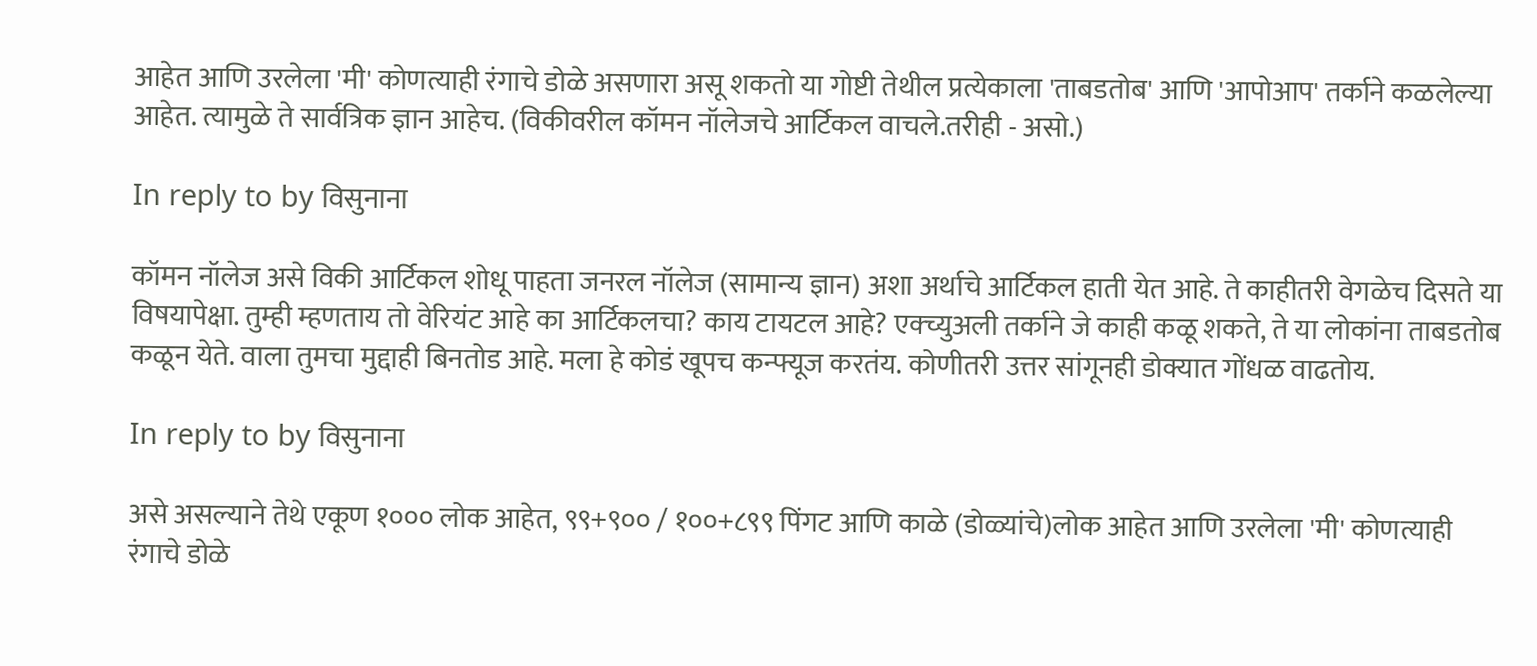आहेत आणि उरलेला 'मी' कोणत्याही रंगाचे डोळे असणारा असू शकतो या गोष्टी तेथील प्रत्येकाला 'ताबडतोब' आणि 'आपोआप' तर्काने कळलेल्या आहेत. त्यामुळे ते सार्वत्रिक ज्ञान आहेच. (विकीवरील कॉमन नॉलेजचे आर्टिकल वाचले.तरीही - असो.)

In reply to by विसुनाना

कॉमन नॉलेज असे विकी आर्टिकल शोधू पाहता जनरल नॉलेज (सामान्य ज्ञान) अशा अर्थाचे आर्टिकल हाती येत आहे. ते काहीतरी वेगळेच दिसते या विषयापेक्षा. तुम्ही म्हणताय तो वेरियंट आहे का आर्टिकलचा? काय टायटल आहे? एक्च्युअली तर्काने जे काही कळू शकते, ते या लोकांना ताबडतोब कळून येते. वाला तुमचा मुद्दाही बिनतोड आहे. मला हे कोडं खूपच कन्फ्यूज करतंय. कोणीतरी उत्तर सांगूनही डोक्यात गोंधळ वाढतोय.

In reply to by विसुनाना

असे असल्याने तेथे एकूण १००० लोक आहेत, ९९+९०० / १००+८९९ पिंगट आणि काळे (डोळ्यांचे)लोक आहेत आणि उरलेला 'मी' कोणत्याही रंगाचे डोळे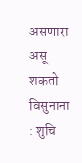असणारा असू शकतो विसुनाना : शुचि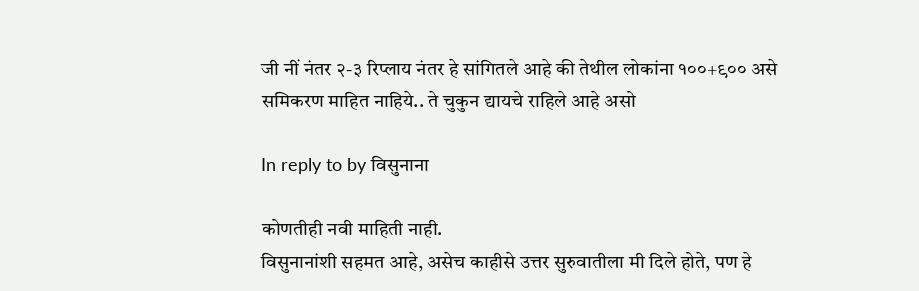जी नीं नंतर २-३ रिप्लाय नंतर हे सांगितले आहे की तेथील लोकांना १००+९०० असे समिकरण माहित नाहिये.. ते चुकुन द्यायचे राहिले आहे असो

In reply to by विसुनाना

कोणतीही नवी माहिती नाही.
विसुनानांशी सहमत आहे, असेच काहीसे उत्तर सुरुवातीला मी दिले होते, पण हे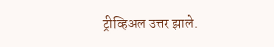ट्रीव्हिअल उत्तर झाले.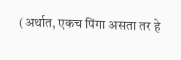(अर्थात, एकच पिंगा असता तर हे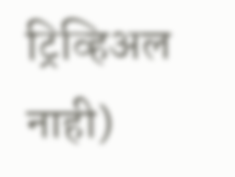ट्रिव्हिअल नाही)